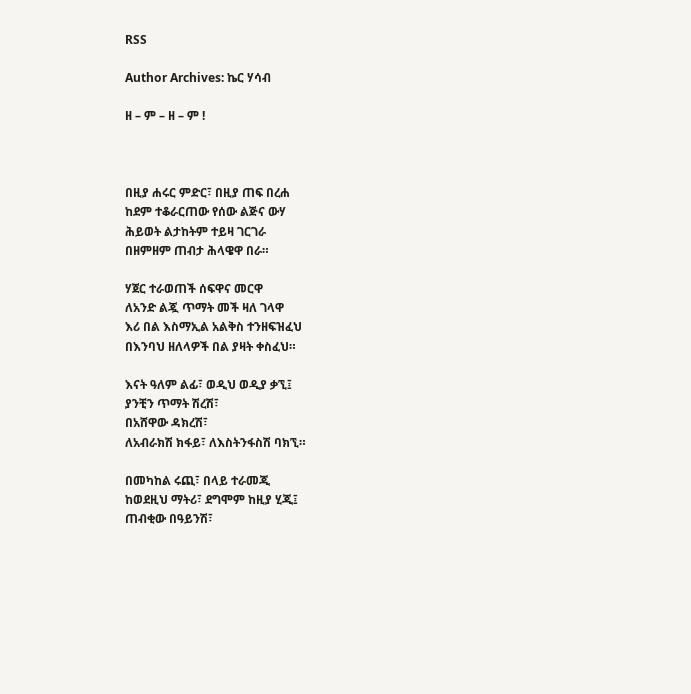RSS

Author Archives: ኬር ሃሳብ

ዘ – ም – ዘ – ም !



በዚያ ሐሩር ምድር፣ በዚያ ጠፍ በረሐ
ከደም ተቆራርጠው የሰው ልጅና ውሃ
ሕይወት ልታከትም ተይዛ ገርገራ
በዘምዘም ጠብታ ሕላዌዋ በራ።

ሃጀር ተራወጠች ሰፍዋና መርዋ
ለአንድ ልጇ ጥማት መች ዛለ ገላዋ
እሪ በል እስማኢል አልቅስ ተንዘፍዝፈህ
በእንባህ ዘለላዎች በል ያዛት ቀስፈህ።

እናት ዓለም ልፊ፣ ወዲህ ወዲያ ቃኚ፤
ያንቺን ጥማት ሽረሽ፣
በአሸዋው ዳክረሽ፣
ለአብራክሽ ክፋይ፣ ለእስትንፋስሽ ባክኚ።

በመካከል ሩጪ፣ በላይ ተራመጂ
ከወደዚህ ማትሪ፣ ደግሞም ከዚያ ሂጂ፤
ጠብቂው በዓይንሽ፣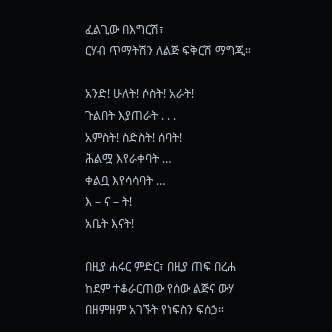ፈልጊው በእግርሽ፣
ርሃብ ጥማትሽን ለልጅ ፍቅርሽ ማግጂ።

አንድ! ሁለት! ሶስት! አራት!
ጉልበት እያጠራት . . .
አምስት! ስድስት! ሰባት!
ሕልሟ እየራቀባት …
ቀልቧ እየሳሳባት …
እ – ና – ት!
አቤት እናት!

በዚያ ሐሩር ምድር፣ በዚያ ጠፍ በረሐ
ከደም ተቆራርጠው የሰው ልጅና ውሃ
በዘምዘም አገኙት የነፍስን ፍሰኃ።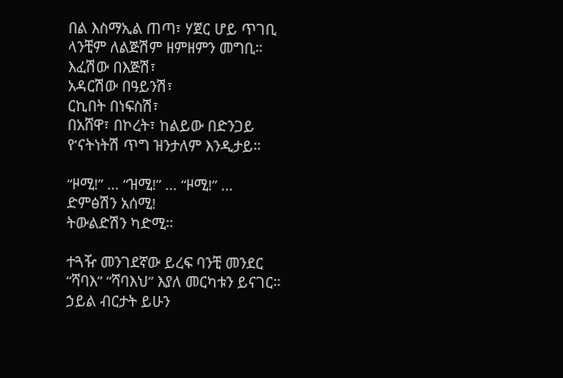በል እስማኢል ጠጣ፣ ሃጀር ሆይ ጥገቢ
ላንቺም ለልጅሽም ዘምዘምን መግቢ።
እፈሽው በእጅሽ፣
አዳርሽው በዓይንሽ፣
ርኪበት በነፍስሽ፣
በአሸዋ፣ በኮረት፣ ከልይው በድንጋይ
የ’ናትነትሽ ጥግ ዝንታለም እንዲታይ።

“ዞሚ!” … “ዝሚ!” … “ዞሚ!” …
ድምፅሽን አሰሚ!
ትውልድሽን ካድሚ።

ተጓዥ መንገደኛው ይረፍ ባንቺ መንደር
“ሻባእ” “ሻባእህ” እያለ መርካቱን ይናገር።
ኃይል ብርታት ይሁን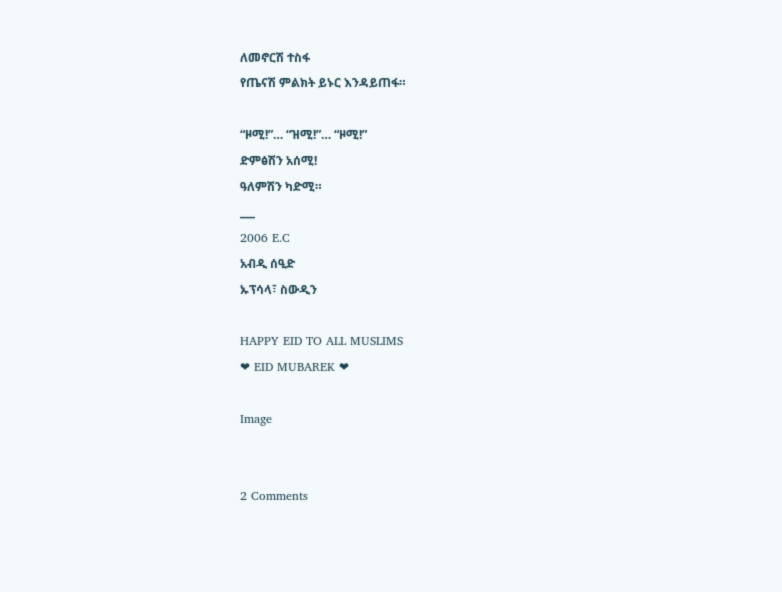ለመኖርሽ ተስፋ
የጤናሽ ምልክት ይኑር እንዳይጠፋ።

“ዞሚ!”… “ዝሚ!”… “ዞሚ!”
ድምፅሽን አሰሚ!
ዓለምሽን ካድሚ።
___
2006 E.C
አብዲ ሰዒድ
ኡፕሳላ፣ ስውዲን

HAPPY EID TO ALL MUSLIMS
❤ EID MUBAREK ❤

Image


2 Comments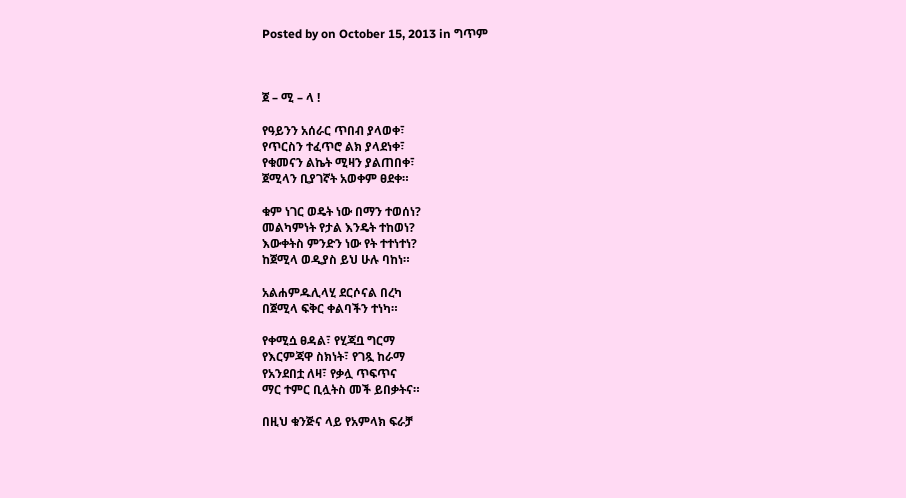Posted by on October 15, 2013 in ግጥም



ጀ – ሚ – ላ !

የዓይንን አሰራር ጥበብ ያላወቀ፣
የጥርስን ተፈጥሮ ልክ ያላደነቀ፣
የቁመናን ልኬት ሚዛን ያልጠበቀ፣
ጀሚላን ቢያገኛት አወቀም ፀደቀ።

ቁም ነገር ወዴት ነው በማን ተወሰነ?
መልካምነት የታል እንዴት ተከወነ?
እውቀትስ ምንድን ነው የት ተተነተነ?
ከጀሚላ ወዲያስ ይህ ሁሉ ባከነ።

አልሐምዱሊላሂ ደርሶናል በረካ
በጀሚላ ፍቅር ቀልባችን ተነካ።

የቀሚሷ ፀዳል፣ የሂጃቧ ግርማ
የእርምጃዋ ስክነት፣ የገጿ ከራማ
የአንደበቷ ለዛ፣ የቃሏ ጥፍጥና
ማር ተምር ቢሏትስ መች ይበቃትና።

በዚህ ቁንጅና ላይ የአምላክ ፍራቻ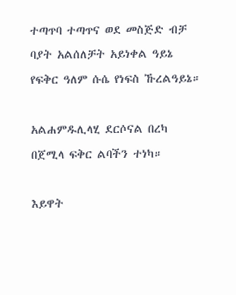ተጣጥባ ተጣጥና ወደ መስጅድ ብቻ
ባያት አልሰለቻት አይነቀል ዓይኔ
የፍቅር ዓለም ሱሴ የነፍስ ኹረልዓይኔ።

አልሐምዱሊላሂ ደርሶናል በረካ
በጀሚላ ፍቅር ልባችን ተነካ።

እይዋት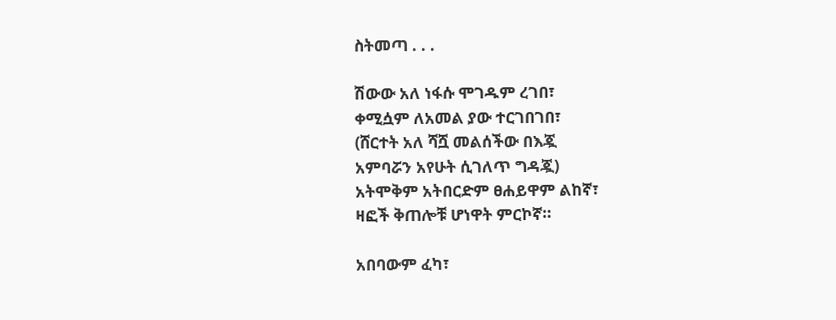ስትመጣ . . .

ሽውው አለ ነፋሱ ሞገዱም ረገበ፣
ቀሚሷም ለአመል ያው ተርገበገበ፣
(ሸርተት አለ ሻሿ መልሰችው በእጇ
አምባሯን አየሁት ሲገለጥ ግዳጇ)
አትሞቅም አትበርድም ፀሐይዋም ልከኛ፣
ዛፎች ቅጠሎቹ ሆነዋት ምርኮኛ።

አበባውም ፈካ፣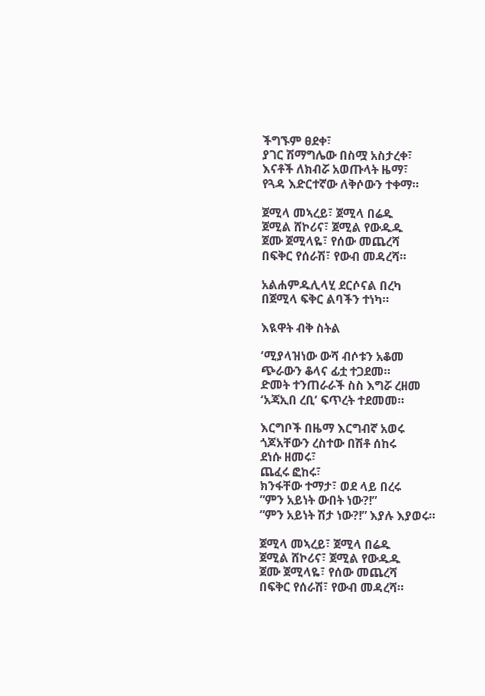ችግኙም ፀደቀ፣
ያገር ሽማግሌው በስሟ አስታረቀ፣
እናቶች ለክብሯ አወጡላት ዜማ፣
የጓዳ እድርተኛው ለቅሶውን ተቀማ።

ጀሚላ መኣረይ፣ ጀሚላ በሬዱ
ጀሚል ሸኮሪና፣ ጀሚል የውዱዱ
ጀሙ ጀሚላዬ፣ የሰው መጨረሻ
በፍቅር የሰራሽ፣ የውብ መዳረሻ።

አልሐምዱሊላሂ ደርሶናል በረካ
በጀሚላ ፍቅር ልባችን ተነካ።

እዪዋት ብቅ ስትል

’ሚያላዝነው ውሻ ብሶቱን አቆመ
ጭራውን ቆላና ፊቷ ተጋደመ።
ድመት ተንጠራራች ስስ እግሯ ረዘመ
‘አጃኢበ ረቢ’ ፍጥረት ተደመመ።

እርግቦች በዜማ እርግብኛ አወሩ
ጎጆአቸውን ረስተው በሽቶ ሰከሩ
ደነሱ ዘመሩ፣
ጨፈሩ ፎከሩ፣
ክንፋቸው ተማታ፣ ወደ ላይ በረሩ
”ምን አይነት ውበት ነው?!”
”ምን አይነት ሽታ ነው?!” እያሉ እያወሩ።

ጀሚላ መኣረይ፣ ጀሚላ በሬዱ
ጀሚል ሸኮሪና፣ ጀሚል የውዱዱ
ጀሙ ጀሚላዬ፣ የሰው መጨረሻ
በፍቅር የሰራሽ፣ የውብ መዳረሻ።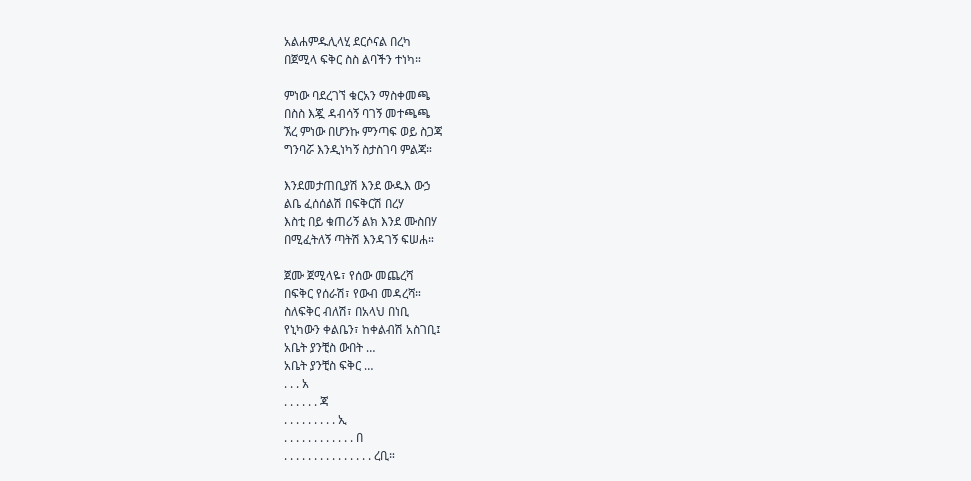አልሐምዱሊላሂ ደርሶናል በረካ
በጀሚላ ፍቅር ስስ ልባችን ተነካ።

ምነው ባደረገኘ ቁርአን ማስቀመጫ
በስስ እጇ ዳብሳኝ ባገኝ መተጫጫ
ኧረ ምነው በሆንኩ ምንጣፍ ወይ ስጋጃ
ግንባሯ እንዲነካኝ ስታስገባ ምልጃ።

እንደመታጠቢያሽ እንደ ውዱእ ውኃ
ልቤ ፈሰሰልሽ በፍቅርሽ በረሃ
እስቲ በይ ቁጠሪኝ ልክ እንደ ሙስበሃ
በሚፈትለኝ ጣትሽ እንዳገኝ ፍሠሐ።

ጀሙ ጀሚላዬ፣ የሰው መጨረሻ
በፍቅር የሰራሽ፣ የውብ መዳረሻ።
ስለፍቅር ብለሽ፣ በአላህ በነቢ
የኒካውን ቀልቤን፣ ከቀልብሽ አስገቢ፤
አቤት ያንቺስ ውበት …
አቤት ያንቺስ ፍቅር …
. . . አ
. . . . . . ጃ
. . . . . . . . . ኢ
. . . . . . . . . . . . በ
. . . . . . . . . . . . . . . ረቢ።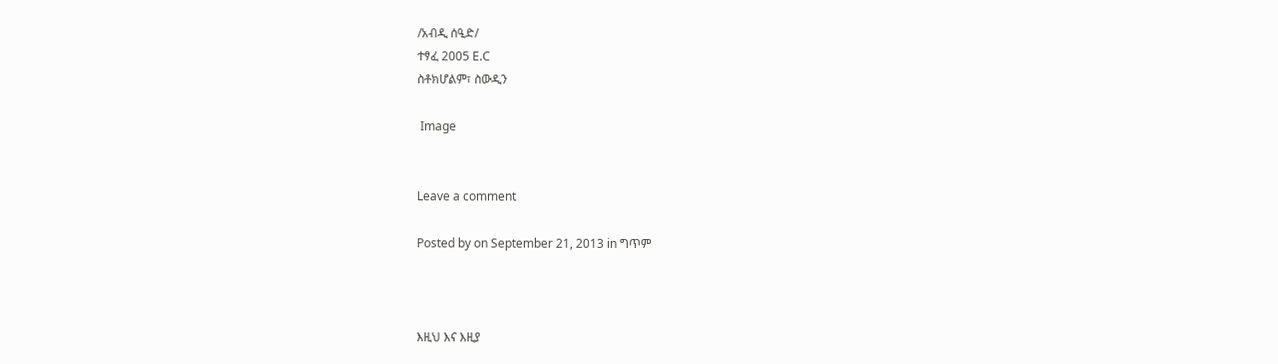/አብዲ ሰዒድ/
ተፃፈ 2005 E.C
ስቶክሆልም፣ ስውዲን

 Image


Leave a comment

Posted by on September 21, 2013 in ግጥም



እዚህ እና እዚያ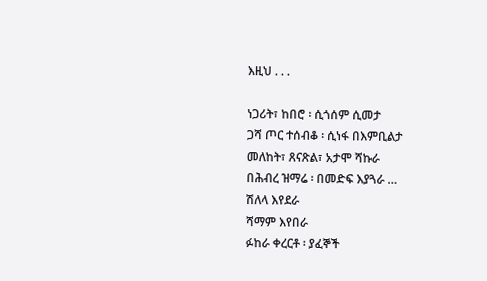እዚህ ᎐ ᎐ ᎐

ነጋሪት፣ ከበሮ ፡ ሲጎሰም ሲመታ
ጋሻ ጦር ተሰብቆ ፡ ሲነፋ በእምቢልታ
መለከት፣ ጸናጽል፣ አታሞ ሻኩራ
በሕብረ ዝማሬ ፡ በመድፍ እያጓራ …
ሽለላ እየደራ
ሻማም እየበራ
ፉከራ ቀረርቶ ፡ ያፈኞች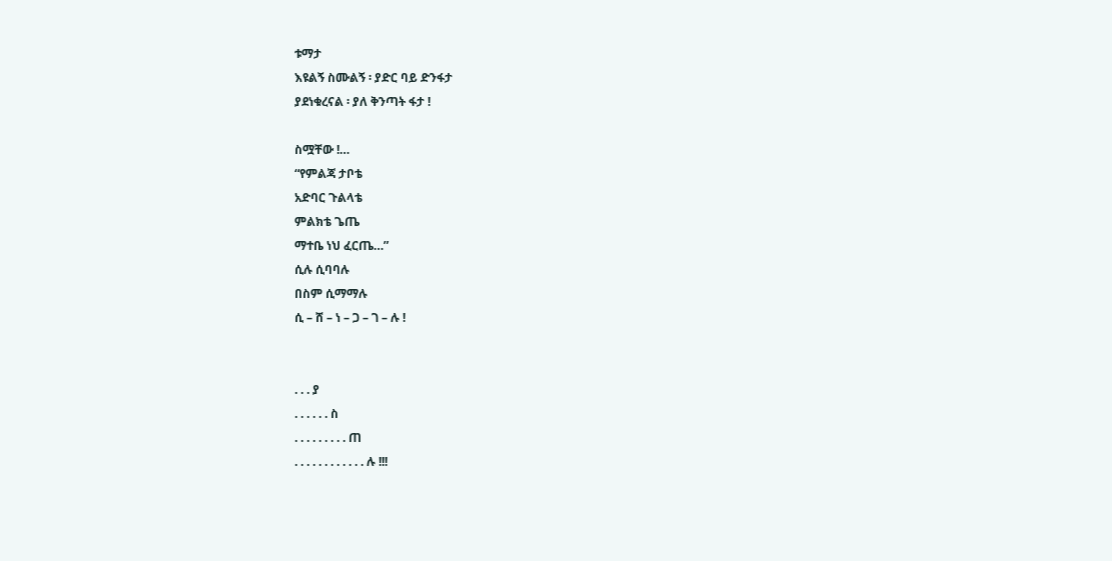ቱማታ
እዩልኝ ስሙልኝ ፡ ያድር ባይ ድንፋታ
ያደነቁረናል ፡ ያለ ቅንጣት ፋታ !

ስሟቸው !…
“የምልጃ ታቦቴ
አድባር ጉልላቴ
ምልክቴ ጌጤ
ማተቤ ነህ ፈርጤ…”
ሲሉ ሲባባሉ
በስም ሲማማሉ
ሲ – ሸ – ነ – ጋ – ገ – ሉ !


. . . ያ
. . . . . . ስ
. . . . . . . . . ጠ
. . . . . . . . . . . . ሉ !!!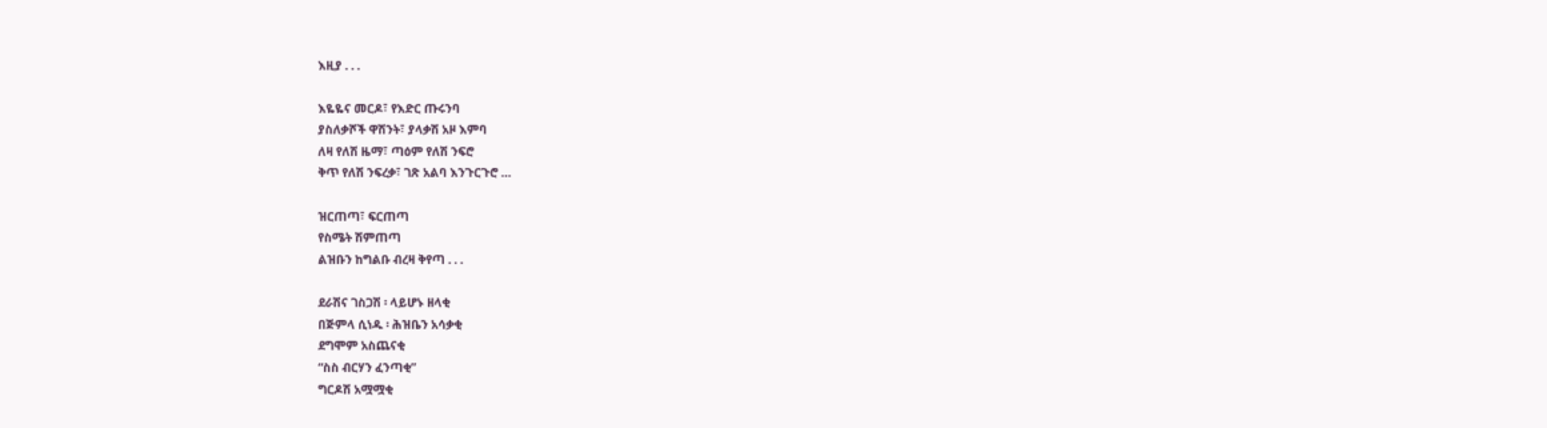እዚያ ᎐ ᎐ ᎐

እዬዬና መርዶ፣ የእድር ጡሩንባ
ያስለቃሾች ዋሽንት፣ ያላቃሽ አዞ እምባ
ለዛ የለሽ ዜማ፣ ጣዕም የለሽ ንፍሮ
ቅጥ የለሽ ንፍረቃ፣ ገጽ አልባ እንጉርጉሮ …

ዝርጠጣ፣ ፍርጠጣ
የስሜት ሽምጠጣ
ልዝቡን ከግልቡ ብረዛ ቅየጣ . . .

ደራሽና ገስጋሽ ፡ ላይሆኑ ዘላቂ
በጅምላ ሲነዱ ፡ ሕዝቤን አሳቃቂ
ደግሞም አስጨናቂ
“ስስ ብርሃን ፈንጣቂ”
ግርዶሽ አሟሟቂ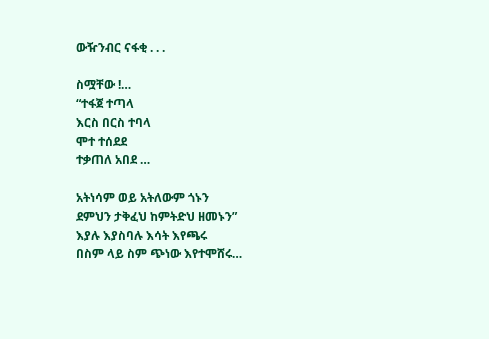ውዥንብር ናፋቂ . . .

ስሟቸው !…
“ተፋጀ ተጣላ
እርስ በርስ ተባላ
ሞተ ተሰደደ
ተቃጠለ አበደ …

አትነሳም ወይ አትለውም ጎኑን
ደምህን ታቅፈህ ከምትድህ ዘመኑን”
እያሉ እያስባሉ እሳት እየጫሩ
በስም ላይ ስም ጭነው እየተሞሸሩ…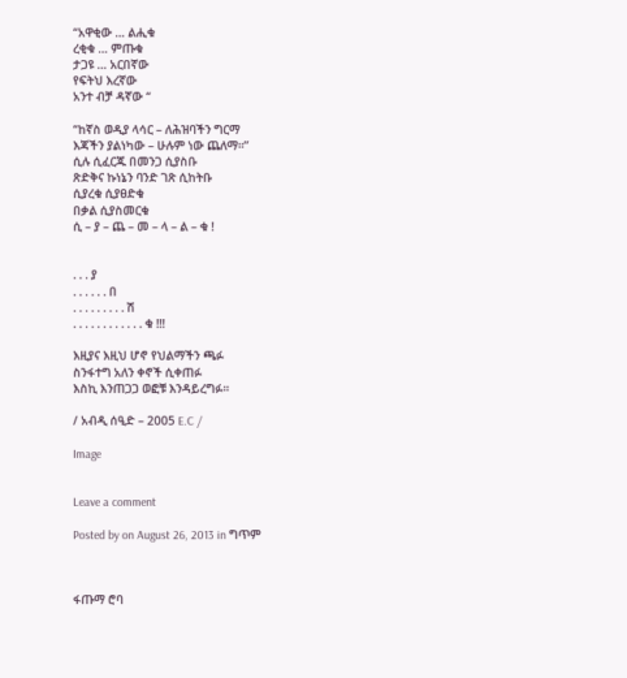“አዋቂው … ልሒቁ
ረቂቁ … ምጡቁ
ታጋዩ … አርበኛው
የፍትህ እረኛው
አንተ ብቻ ዳኛው “

“ከኛስ ወዲያ ላሳር – ለሕዝባችን ግርማ
እጃችን ያልነካው – ሁሉም ነው ጨለማ።”
ሲሉ ሲፈርጁ በመንጋ ሲያስቡ
ጽድቅና ኩነኔን ባንድ ገጽ ሲከትቡ
ሲያረቁ ሲያፀድቁ
በቃል ሲያስመርቁ
ሲ – ያ – ጨ – መ – ላ – ል – ቁ !


. . . ያ
. . . . . . በ
. . . . . . . . . ሽ
. . . . . . . . . . . . ቁ !!!

እዚያና እዚህ ሆኖ የህልማችን ጫፉ
ስንፋተግ አለን ቀኖች ሲቀጠፉ
እስኪ እንጠጋጋ ወፎቹ እንዳይረግፉ።

/ አብዲ ሰዒድ – 2005 E.C /

Image


Leave a comment

Posted by on August 26, 2013 in ግጥም



ፋጡማ ሮባ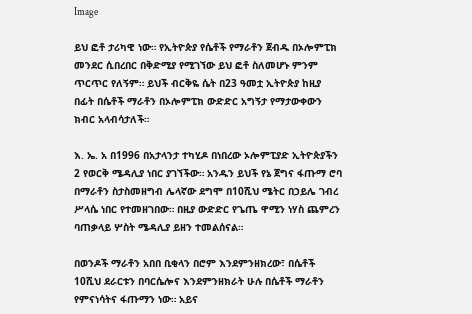Image

ይህ ፎቶ ታሪካዊ ነው። የኢትዮጵያ የሴቶች የማራቶን ጀብዱ በኦሎምፒክ መንደር ሲበረበር በቅድሚያ የሚገኘው ይህ ፎቶ ስለመሆኑ ምንም ጥርጥር የለኝም። ይህች ብርቅዬ ሴት በ23 ዓመቷ ኢትዮጵያ ከዚያ በፊት በሴቶች ማራቶን በኦሎምፒክ ውድድር አግኝታ የማታውቀውን ክብር አላብሳታለች።

እ. ኤ. አ በ1996 በአታላንታ ተካሂዶ በነበረው ኦሎምፒያድ ኢትዮጵያችን 2 የወርቅ ሜዳሊያ ነበር ያገኘችው። አንዱን ይህች የኔ ጀግና ፋጡማ ሮባ በማራቶን ስታስመዘግብ ሌላኛው ደግሞ በ10ሺህ ሜትር በኃይሌ ገብረ ሥላሴ ነበር የተመዘገበው። በዚያ ውድድር የጌጤ ዋሚን ነሃስ ጨምረን ባጠቃላይ ሦስት ሜዳሊያ ይዘን ተመልሰናል።

በወንዶች ማራቶን አበበ ቢቂላን በሮም እንደምንዘክረው፣ በሴቶች 10ሺህ ደራርቱን በባርሴሎና እንደምንዘክራት ሁሉ በሴቶች ማራቶን የምናነሳትና ፋጡማን ነው። አይና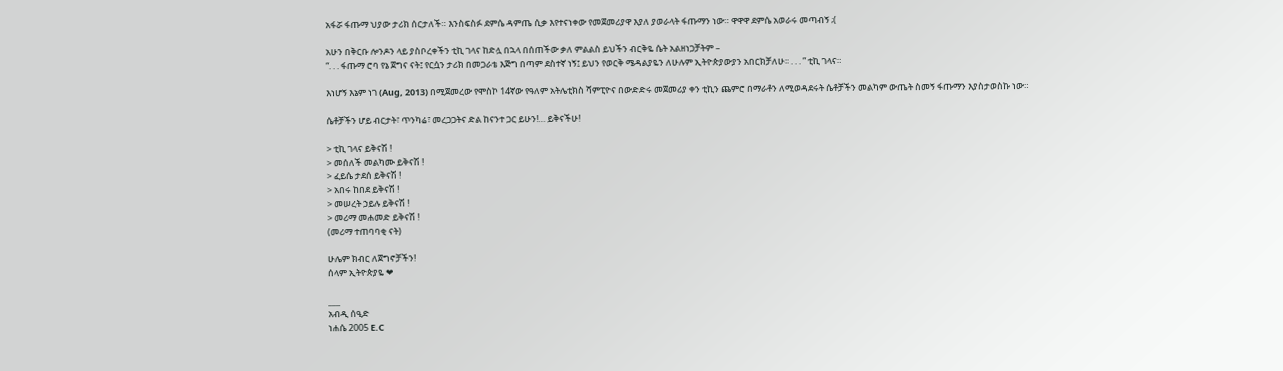አፋሯ ፋጡማ ህያው ታሪክ ሰርታለች። እንስፍስፉ ደምሴ ዳምጤ ሲቃ እየተናነቀው የመጀመሪያዋ እያለ ያወራላት ፋጡማን ነው። ዋዋዋ ደምሴ አወራሩ መጣብኝ ;(

አሁን በቅርቡ ሎንዶን ላይ ያስቦረቀችን ቲኪ ገላና ከድሏ በኋላ በሰጠችው ቃለ ምልልስ ይህችን ብርቅዬ ሴት አልዘነጋቻትም –
“. . . ፋጡማ ሮባ የኔ ጀግና ናት፤ የርሷን ታሪክ በመጋራቴ እጅግ በጣም ደስተኛ ነኝ፤ ይህን የወርቅ ሜዳልያዬን ለሁሉም ኢትዮጵያውያን አበርክቻለሁ፡፡ . . . ” ቲኪ ገላና።

እነሆኝ እኔም ነገ (Aug, 2013) በሚጀመረው የሞስኮ 14ኛው የዓለም አትሌቲክስ ሻምፒዮና በውድድሩ መጀመሪያ ቀን ቲኪን ጨምሮ በማራቶን ለሚወዳደሩት ሴቶቻችን መልካም ውጤት ስመኝ ፋጡማን እያስታወስኩ ነው።

ሴቶቻችን ሆይ ብርታት፣ ጥንካሬ፣ መረጋጋትና ድል ከናንተ ጋር ይሁን!… ይቅናችሁ!

> ቲኪ ገላና ይቅናሽ !
> መሰለች መልካሙ ይቅናሽ !
> ፈይሴ ታደሰ ይቅናሽ !
> አበሩ ከበደ ይቅናሽ !
> መሠረት ኃይሉ ይቅናሽ !
> መሪማ መሐመድ ይቅናሽ !
(መሪማ ተጠባባቂ ናት)

ሁሌም ክብር ለጀግኖቻችን!
ሰላም ኢትዮጵያዬ ❤

___
አብዲ ሰዒድ
ነሐሴ 2005 E.C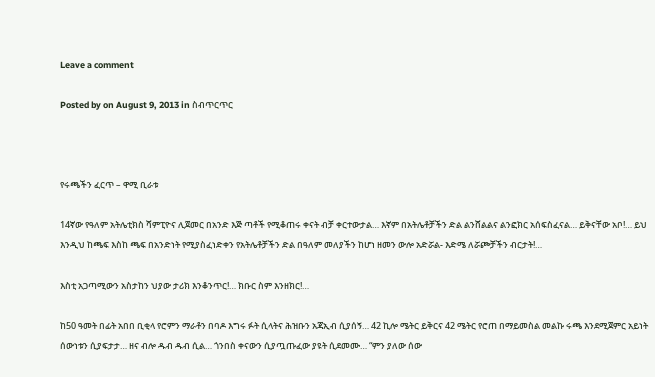Leave a comment

Posted by on August 9, 2013 in ስብጥርጥር



የሩጫችን ፈርጥ – ዋሚ ቢራቱ

14ኛው የዓለም አትሌቲክስ ሻምፒዮና ሊጀመር በአንድ እጅ ጣቶች የሚቆጠሩ ቀናት ብቻ ቀርተውታል… እኛም በአትሌቶቻችን ድል ልንሸልልና ልንፎክር አሰፍስፈናል… ይቅናቸው አቦ!… ይህ እንዲህ ከጫፍ እስከ ጫፍ በአንድነት የሚያስፈነድቀን የአትሌቶቻችን ድል በዓለም መለያችን ከሆነ ዘመን ውሎ አድሯል- እድሜ ለሯጮቻችን ብርታት!…

እስቲ አጋጣሚውን አስታከን ህያው ታሪክ እንቆንጥር!… ክቡር ስም እንዘክር!…

ከ50 ዓመት በፊት አበበ ቢቂላ የሮምን ማራቶን በባዶ እግሩ ፉት ሲላትና ሕዝቡን አጃኢብ ሲያሰኝ… 42 ኪሎ ሜትር ይቅርና 42 ሜትር የሮጠ በማይመስል መልኩ ሩጫ እንደሚጀምር አይነት ሰውነቱን ሲያፍታታ… ዘና ብሎ ዱብ ዱብ ሲል… ጎንበስ ቀናውን ሲያጧጡፈው ያዩት ሲደመሙ… “ምን ያለው ሰው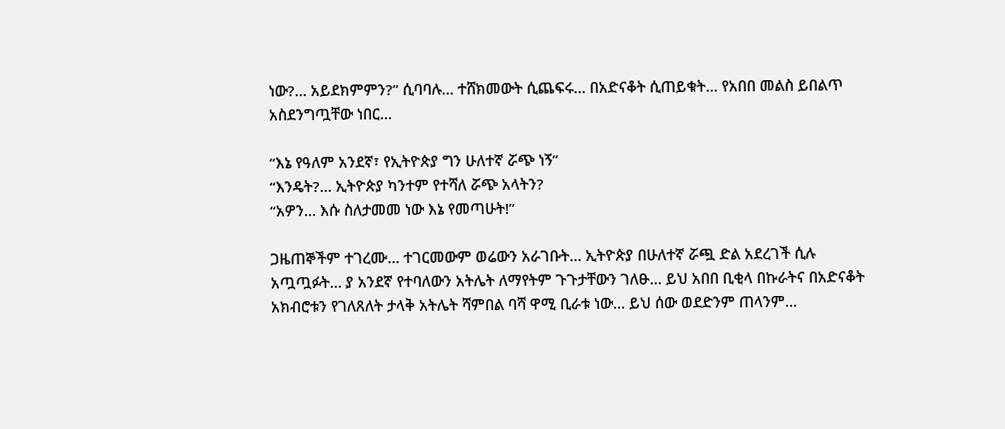ነው?… አይደክምምን?” ሲባባሉ… ተሸክመውት ሲጨፍሩ… በአድናቆት ሲጠይቁት… የአበበ መልስ ይበልጥ አስደንግጧቸው ነበር…

“እኔ የዓለም አንደኛ፣ የኢትዮጵያ ግን ሁለተኛ ሯጭ ነኝ”
“እንዴት?… ኢትዮጵያ ካንተም የተሻለ ሯጭ አላትን?
“አዎን… እሱ ስለታመመ ነው እኔ የመጣሁት!”

ጋዜጠኞችም ተገረሙ… ተገርመውም ወሬውን አራገቡት… ኢትዮጵያ በሁለተኛ ሯጯ ድል አደረገች ሲሉ አጧጧፉት… ያ አንደኛ የተባለውን አትሌት ለማየትም ጉጉታቸውን ገለፁ… ይህ አበበ ቢቂላ በኩራትና በአድናቆት አክብሮቱን የገለጸለት ታላቅ አትሌት ሻምበል ባሻ ዋሚ ቢራቱ ነው… ይህ ሰው ወደድንም ጠላንም…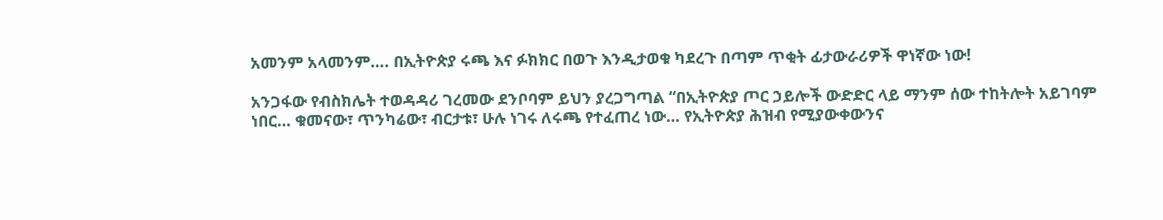አመንም አላመንም…. በኢትዮጵያ ሩጫ እና ፉክክር በወጉ እንዲታወቁ ካደረጉ በጣም ጥቂት ፊታውራሪዎች ዋነኛው ነው!

አንጋፋው የብስክሌት ተወዳዳሪ ገረመው ደንቦባም ይህን ያረጋግጣል “በኢትዮጵያ ጦር ኃይሎች ውድድር ላይ ማንም ሰው ተከትሎት አይገባም ነበር… ቁመናው፣ ጥንካሬው፣ ብርታቱ፣ ሁሉ ነገሩ ለሩጫ የተፈጠረ ነው… የኢትዮጵያ ሕዝብ የሚያውቀውንና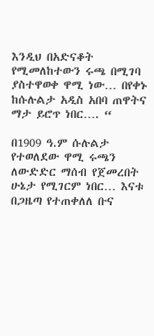እንዲህ በአድናቆት የሚመለከተውን ሩጫ በሚገባ ያስተዋወቀ ዋሚ ነው… በየቀኑ ከሱሉልታ አዲስ አበባ ጠዋትና ማታ ይሮጥ ነበር…. “

በ1909 ዓ.ም ሱሉልታ የተወለደው ዋሚ ሩጫን ለውድድር ማሰብ የጀመረበት ሁኔታ የሚገርም ነበር… እናቱ በጋዜጣ የተጠቀለለ ቡና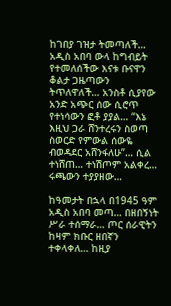ከገበያ ገዝታ ትመጣለች… አዲስ አበባ ውላ ከግብይት የተመለሰችው እናቱ ቡናዋን ቆልታ ጋዜጣውን ትጥለዋለች… አንስቶ ሲያየው አንድ አጭር ሰው ሲሮጥ የተነሳውን ፎቶ ያያል… “እኔ እዚህ ጋራ ሸንተረሩን ስወጣ ስወርድ የምውል ሰውዬ ብወዳደር አሸንፋለሁ”… ሲል ተነሸጠ… ተነሽጦም አልቀረ… ሩጫውን ተያያዘው…

ከዓመታት በኋላ በ1945 ዓም አዲስ አበባ መጣ… በዘበኝነት ሥራ ተሰማራ… ጦር ሰራዊትን ከዛም ክቡር ዘበኛን ተቀላቀለ… ከዚያ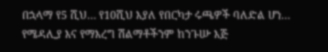በኋላማ የ5 ሺህ… የ10ሺህ እያለ የበርካታ ሩጫዎች ባለድል ሆነ… የሜዳሊያ እና የማእረግ ሽልማቶችንም ከንጉሡ እጅ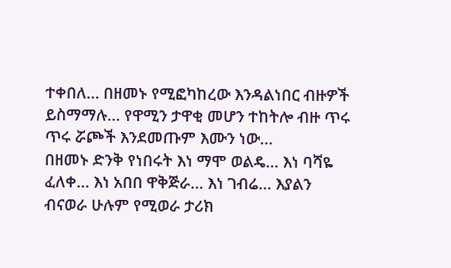ተቀበለ… በዘመኑ የሚፎካከረው እንዳልነበር ብዙዎች ይስማማሉ… የዋሚን ታዋቂ መሆን ተከትሎ ብዙ ጥሩ ጥሩ ሯጮች እንደመጡም እሙን ነው…
በዘመኑ ድንቅ የነበሩት እነ ማሞ ወልዴ… እነ ባሻዬ ፈለቀ… እነ አበበ ዋቅጅራ… እነ ገብሬ… እያልን ብናወራ ሁሉም የሚወራ ታሪክ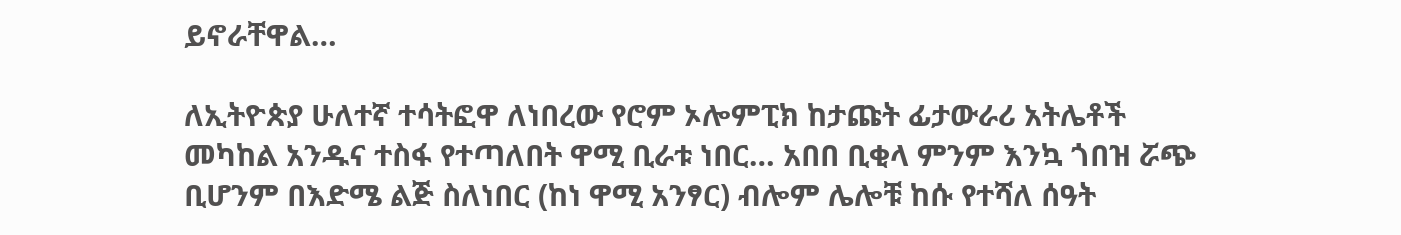ይኖራቸዋል…

ለኢትዮጵያ ሁለተኛ ተሳትፎዋ ለነበረው የሮም ኦሎምፒክ ከታጩት ፊታውራሪ አትሌቶች መካከል አንዱና ተስፋ የተጣለበት ዋሚ ቢራቱ ነበር… አበበ ቢቂላ ምንም እንኳ ጎበዝ ሯጭ ቢሆንም በእድሜ ልጅ ስለነበር (ከነ ዋሚ አንፃር) ብሎም ሌሎቹ ከሱ የተሻለ ሰዓት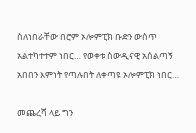ስለነበራቸው በሮም ኦሎምፒክ ቡድን ውስጥ አልተካተተም ነበር… የወቀቱ ስውዲናዊ አሰልጣኝ አበበን እምነት የጣሉበት ለቀጣዩ ኦሎምፒክ ነበር…

መጨረሻ ላይ ግን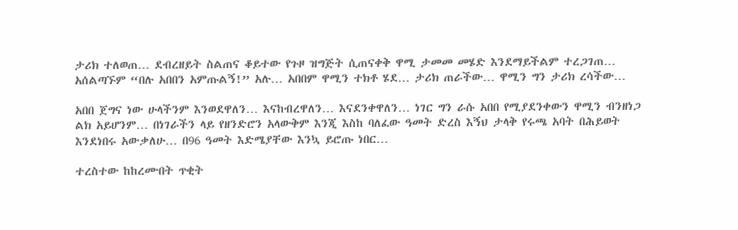ታሪክ ተለወጠ… ደብረዘይት ስልጠና ቆይተው የጉዞ ዝግጅት ሲጠናቀቅ ዋሚ ታመመ መሄድ እንደማይችልም ተረጋገጠ… አሰልጣኙም “በሉ አበበን አምጡልኝ!” አሉ… አበበም ዋሚን ተክቶ ሄደ… ታሪክ ጠራችው… ዋሚን ግን ታሪክ ረሳችው…

አበበ ጀግና ነው ሁላችንም እንወደዋለን… እናከብረዋለን… እናደንቀዋለን… ነገር ግን ራሱ አበበ የሚያደንቀውን ዋሚን ብንዘነጋ ልክ አይሆንም… በነገራችን ላይ የዘንድሮን አላውቅም እንጂ እስከ ባለፈው ዓመት ድረስ እኝህ ታላቅ የሩጫ አባት በሕይወት እንደነበሩ አውቃለሁ… በ96 ዓመት እድሜያቸው እንኳ ይሮጡ ነበር…

ተረስተው ከከረሙበት ጥቂት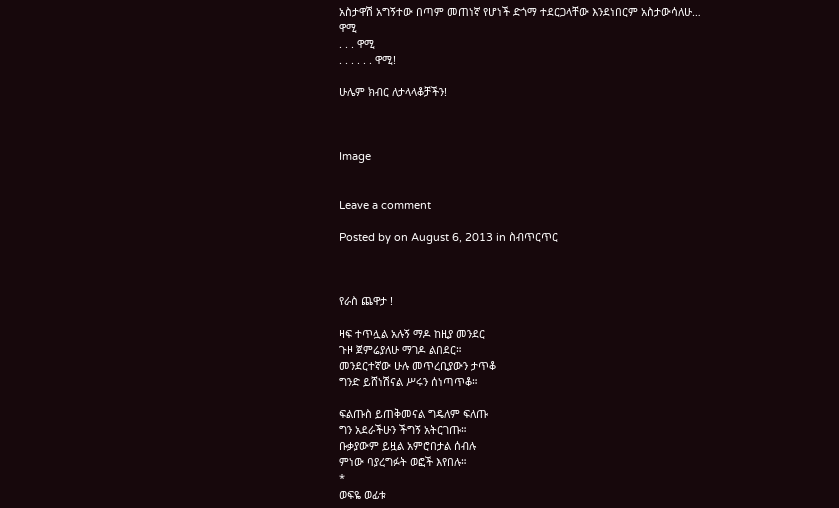አስታዋሽ አግኝተው በጣም መጠነኛ የሆነች ድጎማ ተደርጋላቸው እንደነበርም አስታውሳለሁ…
ዋሚ
. . . ዋሚ
. . . . . . ዋሚ!

ሁሌም ክብር ለታላላቆቻችን!



Image


Leave a comment

Posted by on August 6, 2013 in ስብጥርጥር



የራስ ጨዋታ !

ዛፍ ተጥሏል አሉኝ ማዶ ከዚያ መንደር
ጉዞ ጀምሬያለሁ ማገዶ ልበደር።
መንደርተኛው ሁሉ መጥረቢያውን ታጥቆ
ግንድ ይሸነሽናል ሥሩን ሰነጣጥቆ።

ፍልጡስ ይጠቅመናል ግዴለም ፍለጡ
ግን አደራችሁን ችግኝ አትርገጡ።
ቡቃያውም ይዟል አምሮበታል ሰብሉ
ምነው ባያረግፉት ወፎች እየበሉ።
*
ወፍዬ ወፊቱ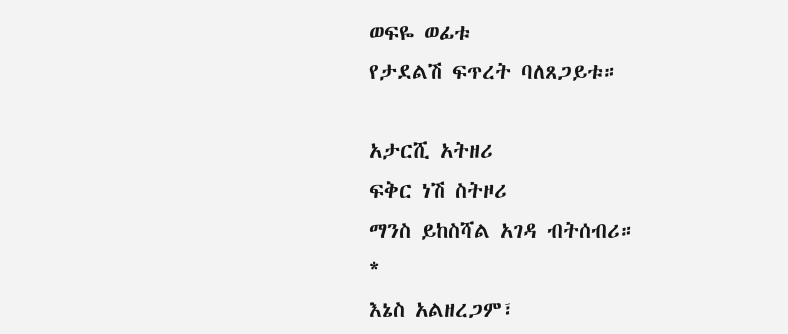ወፍዬ ወፊቱ
የታደልሽ ፍጥረት ባለጸጋይቱ።

አታርሺ አትዘሪ
ፍቅር ነሽ ስትዞሪ
ማንስ ይከስሻል አገዳ ብትሰብሪ።
*
እኔስ አልዘረጋም፣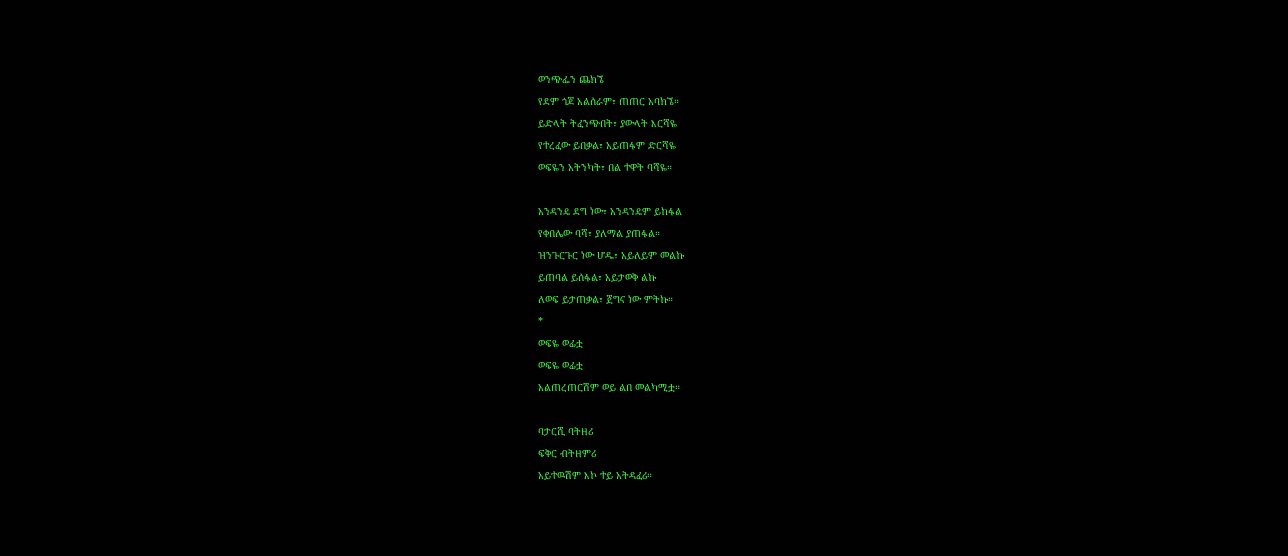ወንጭፌን ጨክኜ
የደም ጎጆ አልሰራም፣ ጠጠር አባክኜ።
ይድላት ትፈንጭበት፣ ያውላት እርሻዬ
የተረፈው ይበቃል፣ አይጠፋም ድርሻዬ
ወፍዬን አትንካት፣ በል ተዋት ባሻዬ።

አንዳንዴ ደግ ነው፣ አንዳንዴም ይከፋል
የቀበሌው ባሻ፣ ያለማል ያጠፋል።
ዝንጉርጉር ነው ሆዱ፣ አይለይም መልኩ
ይጠባል ይሰፋል፣ አይታወቅ ልኩ
ለወፍ ይታጠቃል፣ ጀግና ነው ምትኩ።
*
ወፍዬ ወፊቷ
ወፍዬ ወፊቷ
አልጠረጠርሽም ወይ ልበ መልካሚቷ።

ባታርሺ ባትዘሪ
ፍቅር ብትዘምሪ
አይተዉሽም እኮ ተይ አትዳፈሪ።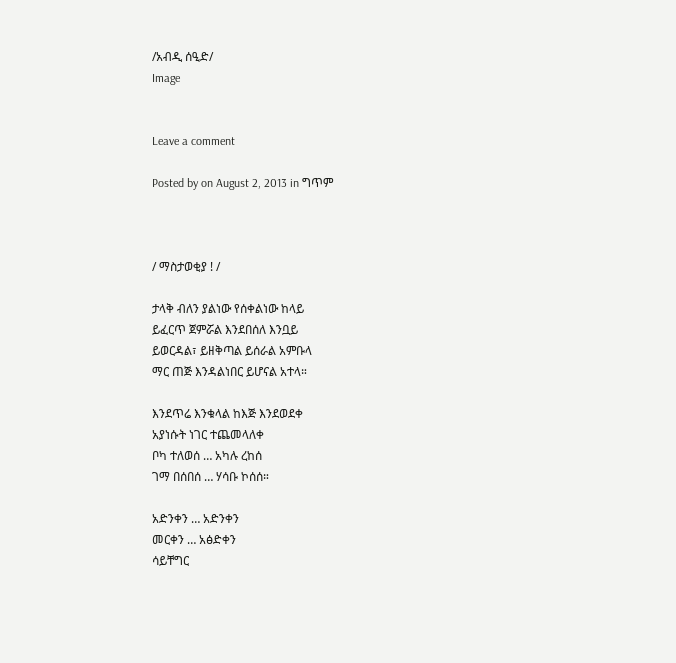/አብዲ ሰዒድ/
Image


Leave a comment

Posted by on August 2, 2013 in ግጥም



/ ማስታወቂያ ! /

ታላቅ ብለን ያልነው የሰቀልነው ከላይ
ይፈርጥ ጀምሯል እንደበሰለ እንቧይ
ይወርዳል፣ ይዘቅጣል ይሰራል አምቡላ
ማር ጠጅ እንዳልነበር ይሆናል አተላ።

እንደጥሬ እንቁላል ከእጅ እንደወደቀ
አያነሱት ነገር ተጨመላለቀ
ቦካ ተለወሰ … አካሉ ረከሰ
ገማ በሰበሰ … ሃሳቡ ኮሰሰ።

አድንቀን … አድንቀን
መርቀን … አፅድቀን
ሳይቸግር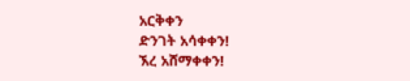አርቅቀን
ድንገት አሳቀቀን!
ኧረ አሸማቀቀን!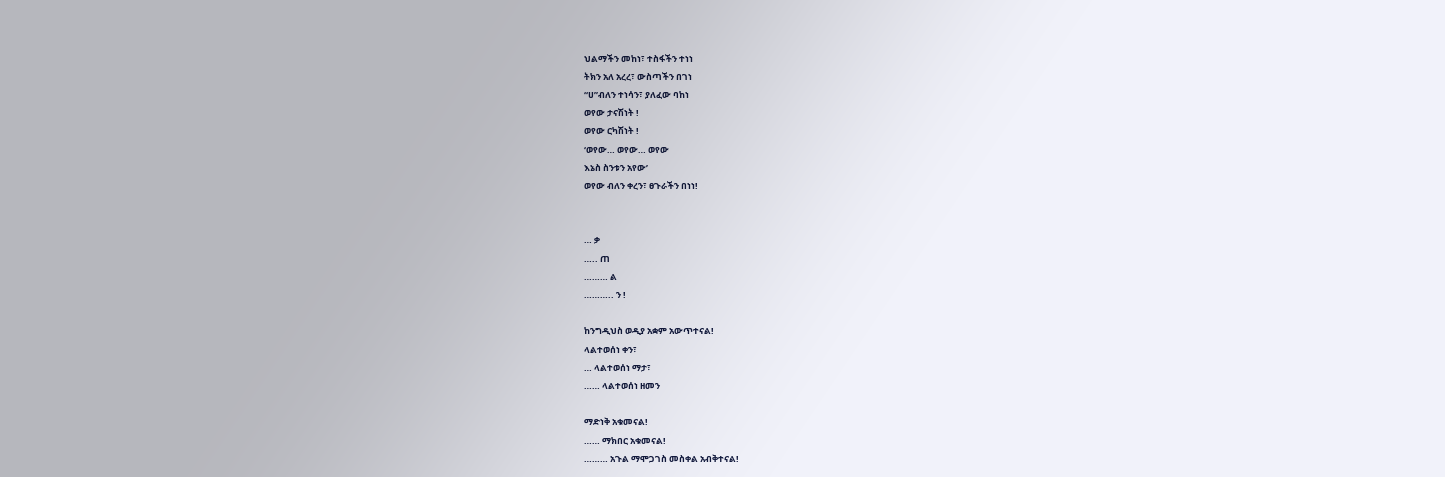ህልማችን መከነ፣ ተስፋችን ተነነ
ትክን አለ አረረ፣ ውስጣችን በገነ
“ሀ”ብለን ተነሳን፣ ያለፈው ባከነ
ወየው ታናሽነት !
ወየው ርካሽነት !
‘ወየው… ወየው… ወየው
እኔስ ስንቱን አየው’
ወየው ብለን ቀረን፣ ፀጉራችን በነነ!


… ቃ
….. ጠ
……… ል
……….. ን !

ከንግዲህስ ወዲያ አቋም አውጥተናል!
ላልተወሰነ ቀን፣
… ላልተወሰነ ማታ፣
…… ላልተወሰነ ዘመን

ማድነቅ አቁመናል!
…… ማክበር አቁመናል!
……… አጉል ማሞጋገስ መስቀል አብቅተናል!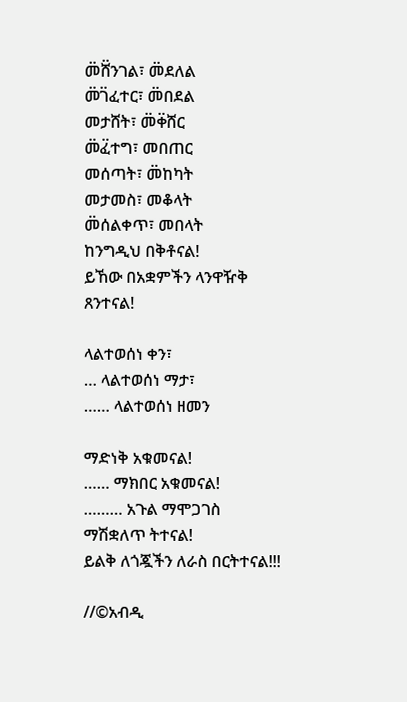መ፟ሸ፟ንገል፣ መ፟ደለል
መ፟ገ፟ፈተር፣ መ፟በደል
መታሸት፣ መ፟ቀ፟ሸር
መ፟ፈ፟ተግ፣ መበጠር
መሰጣት፣ መ፟ከካት
መታመስ፣ መቆላት
መ፟ሰልቀጥ፣ መበላት
ከንግዲህ በቅቶናል!
ይኸው በአቋምችን ላንዋዥቅ ጸንተናል!

ላልተወሰነ ቀን፣
… ላልተወሰነ ማታ፣
…… ላልተወሰነ ዘመን

ማድነቅ አቁመናል!
…… ማክበር አቁመናል!
……… አጉል ማሞጋገስ ማሽቋለጥ ትተናል!
ይልቅ ለጎጇችን ለራስ በርትተናል!!!

//©አብዲ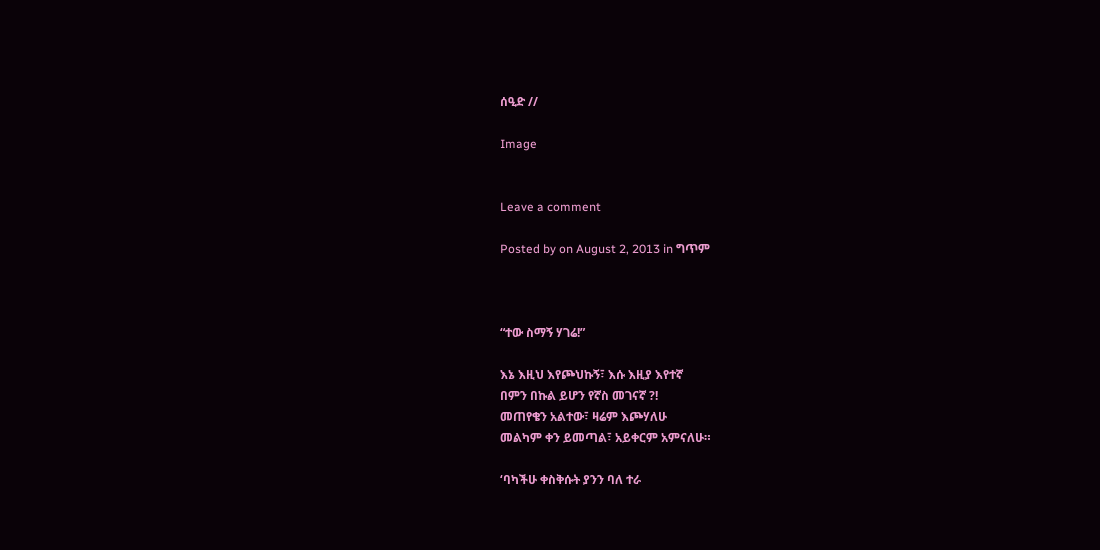ሰዒድ //

Image


Leave a comment

Posted by on August 2, 2013 in ግጥም



“ተው ስማኝ ሃገሬ!”

እኔ እዚህ እየጮህኩኝ፣ እሱ እዚያ እየተኛ
በምን በኩል ይሆን የኛስ መገናኛ ?!
መጠየቄን አልተው፣ ዛሬም እጮሃለሁ
መልካም ቀን ይመጣል፣ አይቀርም አምናለሁ።

‘ባካችሁ ቀስቅሱት ያንን ባለ ተራ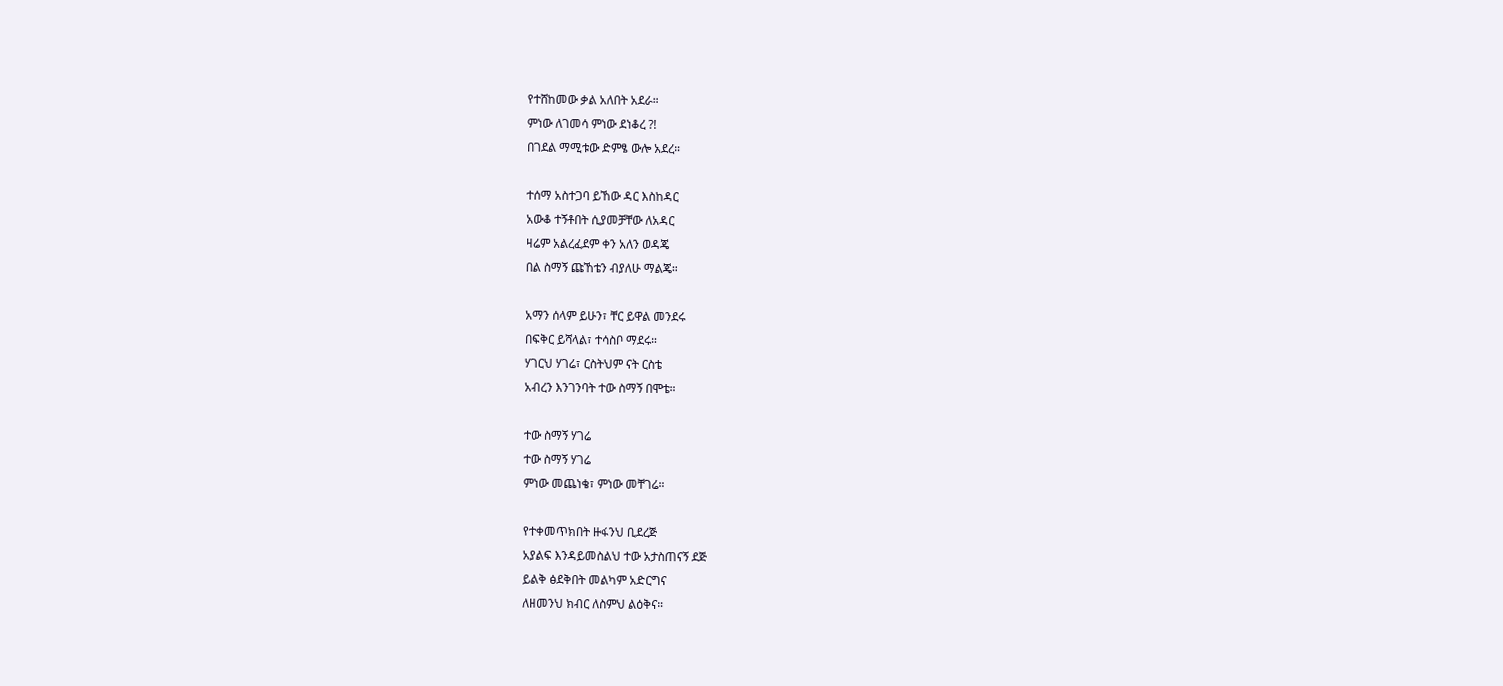የተሸከመው ቃል አለበት አደራ።
ምነው ለገመሳ ምነው ደነቆረ ?!
በገደል ማሚቱው ድምፄ ውሎ አደረ።

ተሰማ አስተጋባ ይኸው ዳር እስከዳር
አውቆ ተኝቶበት ሲያመቻቸው ለአዳር
ዛሬም አልረፈደም ቀን አለን ወዳጄ
በል ስማኝ ጩኸቴን ብያለሁ ማልጄ።

አማን ሰላም ይሁን፣ ቸር ይዋል መንደሩ
በፍቅር ይሻላል፣ ተሳስቦ ማደሩ።
ሃገርህ ሃገሬ፣ ርስትህም ናት ርስቴ
አብረን እንገንባት ተው ስማኝ በሞቴ።

ተው ስማኝ ሃገሬ
ተው ስማኝ ሃገሬ
ምነው መጨነቄ፣ ምነው መቸገሬ።

የተቀመጥክበት ዙፋንህ ቢደረጅ
አያልፍ እንዳይመስልህ ተው አታስጠናኝ ደጅ
ይልቅ ፅደቅበት መልካም አድርግና
ለዘመንህ ክብር ለስምህ ልዕቅና።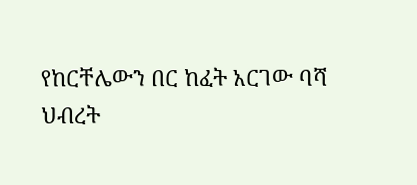የከርቸሌውን በር ከፈት አርገው ባሻ
ህብረት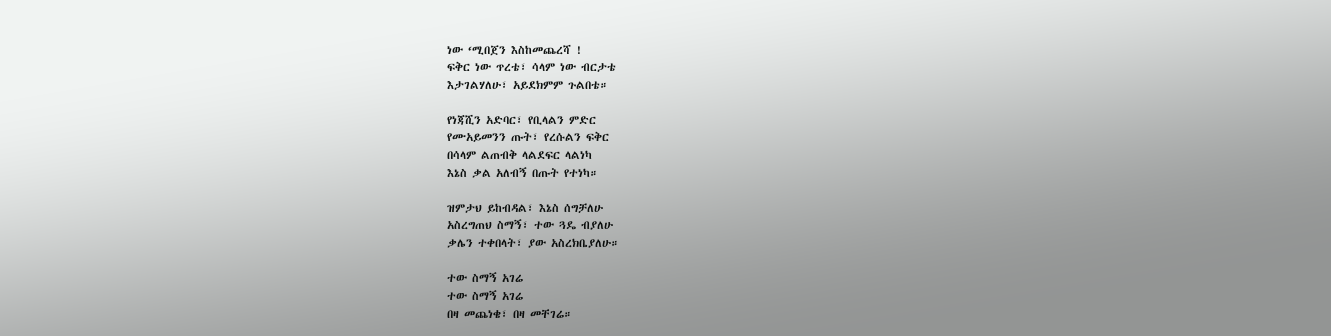ነው ‘ሚበጀን እስከመጨረሻ !
ፍቅር ነው ጥረቴ፣ ሳላም ነው ብርታቴ
እታገልሃለሁ፣ አይደክምም ጉልበቴ።

የነጃሺን አድባር፣ የቢላልን ምድር
የሙአይመንን ጡት፣ የረሱልን ፍቅር
በሳላም ልጠብቅ ላልደፍር ላልነካ
እኔስ ቃል አለብኝ በጡት የተነካ።

ዝምታህ ይከብዳል፣ እኔስ ሰግቻለሁ
አስረግጠህ ስማኝ፣ ተው ጓዴ ብያለሁ
ቃሌን ተቀበላት፣ ያው አስረክቤያለሁ።

ተው ስማኝ አገሬ
ተው ስማኝ አገሬ
በዛ መጨነቄ፣ በዛ መቸገሬ።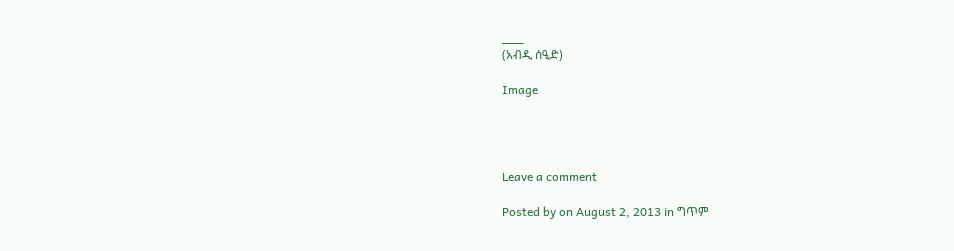___
(አብዲ ሰዒድ)

Image




Leave a comment

Posted by on August 2, 2013 in ግጥም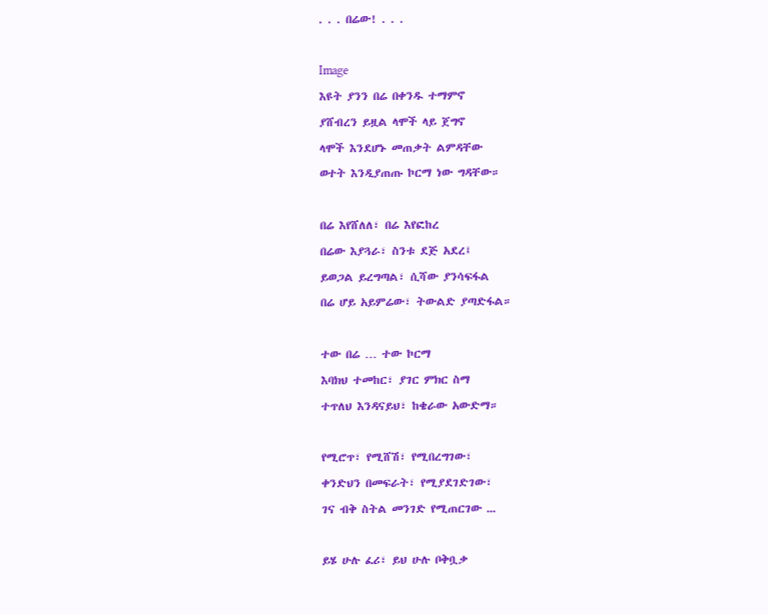. . . በሬው! . . .

Image
እዩት ያንን በሬ በቀንዱ ተማምኖ
ያሸብረን ይዟል ላሞች ላይ ጀግኖ
ላሞች እንደሆኑ መጠቃት ልምዳቸው
ወተት እንዲያጠጡ ኮርማ ነው ግዳቸው።

በሬ እየሸለለ፣ በሬ እየፎከረ
በሬው እያጓራ፣ ስንቱ ደጅ አደረ፤
ይወጋል ይረግጣል፣ ሲሻው ያንሳፍፋል
በሬ ሆይ አይምሬው፣ ትውልድ ያጣድፋል።

ተው በሬ … ተው ኮርማ
እባክህ ተመከር፣ ያገር ምክር ስማ
ተጥለህ እንዳናይህ፣ ከቄራው አውድማ።

የሚሮጥ፣ የሚሸሽ፣ የሚበረግገው፣
ቀንድህን በመፍራት፣ የሚያደገድገው፣
ገና ብቅ ስትል መንገድ የሚጠርገው ᎐᎐᎐

ይሄ ሁሉ ፈሪ፣ ይህ ሁሉ ቦቅቧቃ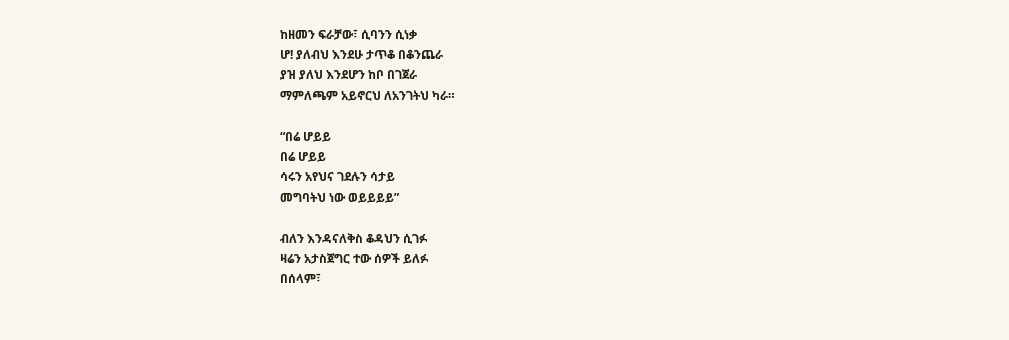ከዘመን ፍራቻው፣ ሲባንን ሲነቃ
ሆ! ያለብህ እንደሁ ታጥቆ በቆንጨራ
ያዝ ያለህ እንደሆን ከቦ በገጀራ
ማምለጫም አይኖርህ ለአንገትህ ካራ።

“በሬ ሆይይ
በሬ ሆይይ
ሳሩን አየህና ገደሉን ሳታይ
መግባትህ ነው ወይይይይ”

ብለን እንዳናለቅስ ቆዳህን ሲገፉ
ዛሬን አታስጀግር ተው ሰዎች ይለፉ
በሰላም፣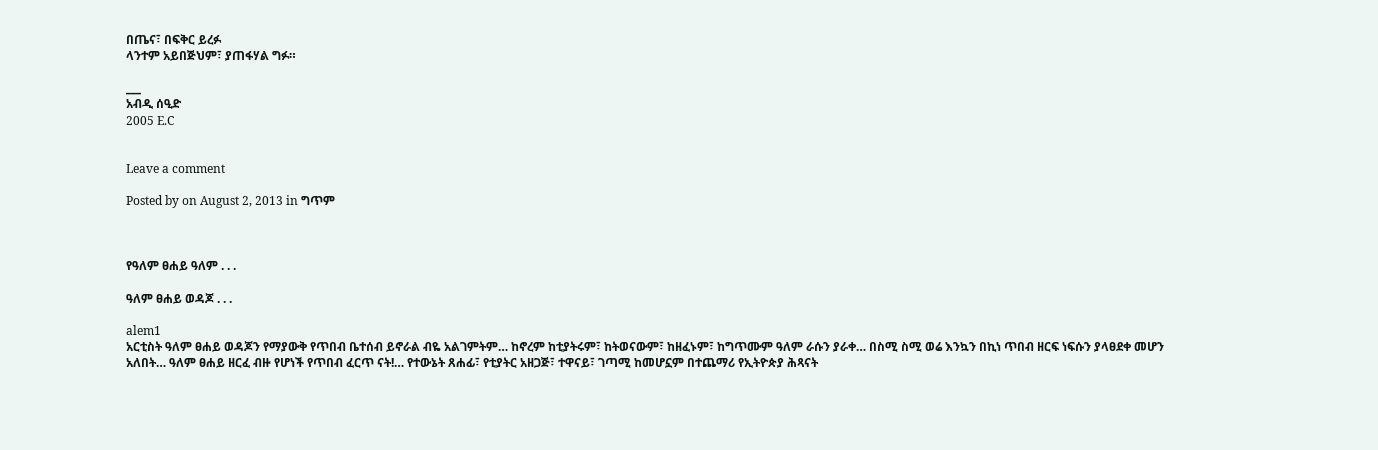በጤና፣ በፍቅር ይረፉ
ላንተም አይበጅህም፣ ያጠፋሃል ግፉ።

___
አብዲ ሰዒድ
2005 E.C


Leave a comment

Posted by on August 2, 2013 in ግጥም



የዓለም ፀሐይ ዓለም . . .

ዓለም ፀሐይ ወዳጆ . . .

alem1
አርቲስት ዓለም ፀሐይ ወዳጆን የማያውቅ የጥበብ ቤተሰብ ይኖራል ብዬ አልገምትም… ከኖረም ከቲያትሩም፣ ከትወናውም፣ ከዘፈኑም፣ ከግጥሙም ዓለም ራሱን ያራቀ… በስሚ ስሚ ወሬ እንኳን በኪነ ጥበብ ዘርፍ ነፍሱን ያላፀደቀ መሆን አለበት… ዓለም ፀሐይ ዘርፈ ብዙ የሆነች የጥበብ ፈርጥ ናት!… የተውኔት ጸሐፊ፣ የቲያትር አዘጋጅ፣ ተዋናይ፣ ገጣሚ ከመሆኗም በተጨማሪ የኢትዮጵያ ሕጻናት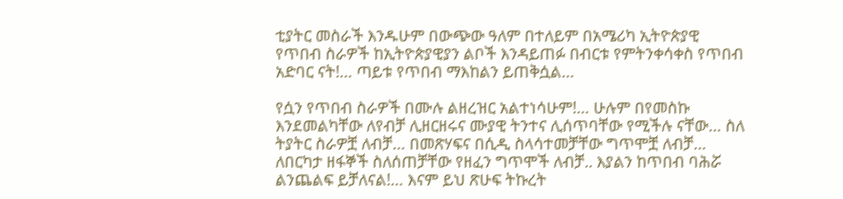ቲያትር መስራች እንዱሁም በውጭው ዓለም በተለይም በአሜሪካ ኢትዮጵያዊ የጥበብ ስራዎች ከኢትዮጵያዊያን ልቦች እንዳይጠፉ በብርቱ የምትንቀሳቀስ የጥበብ አድባር ናት!… ጣይቱ የጥበብ ማእከልን ይጠቅሷል…

የሷን የጥበብ ስራዎች በሙሉ ልዘረዝር አልተነሳሁም!… ሁሉም በየመስኩ እንደመልካቸው ለየብቻ ሊዘርዘሩና ሙያዊ ትንተና ሊሰጥባቸው የሚችሉ ናቸው… ስለ ትያትር ስራዎቿ ለብቻ… በመጽሃፍና በሲዲ ስላሳተመቻቸው ግጥሞቿ ለብቻ… ለበርካታ ዘፋኞች ስለሰጠቻቸው የዘፈን ግጥሞች ለብቻ.. እያልን ከጥበብ ባሕሯ ልንጨልፍ ይቻለናል!… እናም ይህ ጽሁፍ ትኩረት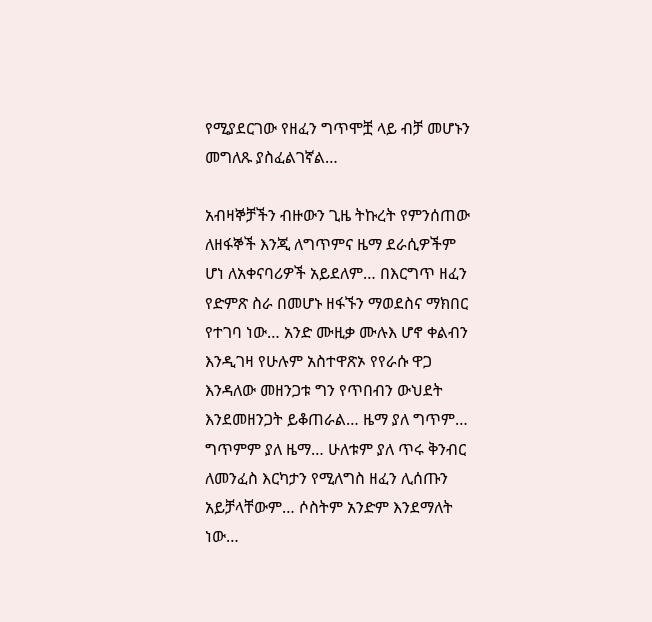የሚያደርገው የዘፈን ግጥሞቿ ላይ ብቻ መሆኑን መግለጹ ያስፈልገኛል…

አብዛኞቻችን ብዙውን ጊዜ ትኩረት የምንሰጠው ለዘፋኞች እንጂ ለግጥምና ዜማ ደራሲዎችም ሆነ ለአቀናባሪዎች አይደለም… በእርግጥ ዘፈን የድምጽ ስራ በመሆኑ ዘፋኙን ማወደስና ማክበር የተገባ ነው… አንድ ሙዚቃ ሙሉእ ሆኖ ቀልብን እንዲገዛ የሁሉም አስተዋጽኦ የየራሱ ዋጋ እንዳለው መዘንጋቱ ግን የጥበብን ውህደት እንደመዘንጋት ይቆጠራል… ዜማ ያለ ግጥም… ግጥምም ያለ ዜማ… ሁለቱም ያለ ጥሩ ቅንብር ለመንፈስ እርካታን የሚለግስ ዘፈን ሊሰጡን አይቻላቸውም… ሶስትም አንድም እንደማለት ነው…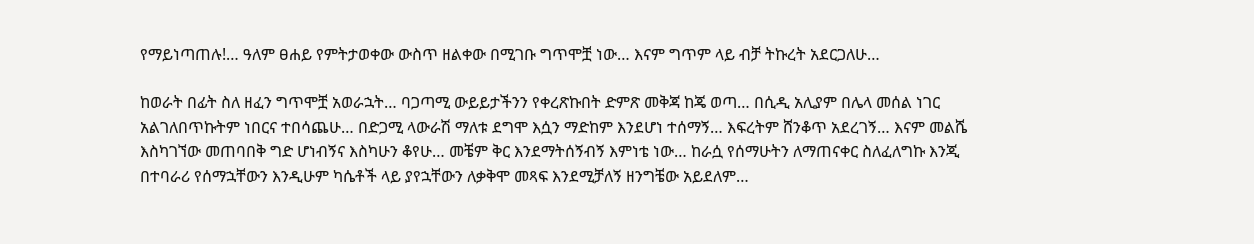የማይነጣጠሉ!… ዓለም ፀሐይ የምትታወቀው ውስጥ ዘልቀው በሚገቡ ግጥሞቿ ነው… እናም ግጥም ላይ ብቻ ትኩረት አደርጋለሁ…

ከወራት በፊት ስለ ዘፈን ግጥሞቿ አወራኋት… ባጋጣሚ ውይይታችንን የቀረጽኩበት ድምጽ መቅጃ ከጄ ወጣ… በሲዲ አሊያም በሌላ መሰል ነገር አልገለበጥኩትም ነበርና ተበሳጨሁ… በድጋሚ ላውራሽ ማለቱ ደግሞ እሷን ማድከም እንደሆነ ተሰማኝ… እፍረትም ሸንቆጥ አደረገኝ… እናም መልሼ እስካገኘው መጠባበቅ ግድ ሆነብኝና እስካሁን ቆየሁ… መቼም ቅር እንደማትሰኝብኝ እምነቴ ነው… ከራሷ የሰማሁትን ለማጠናቀር ስለፈለግኩ እንጂ በተባራሪ የሰማኋቸውን እንዲሁም ካሴቶች ላይ ያየኋቸውን ለቃቅሞ መጻፍ እንደሚቻለኝ ዘንግቼው አይደለም…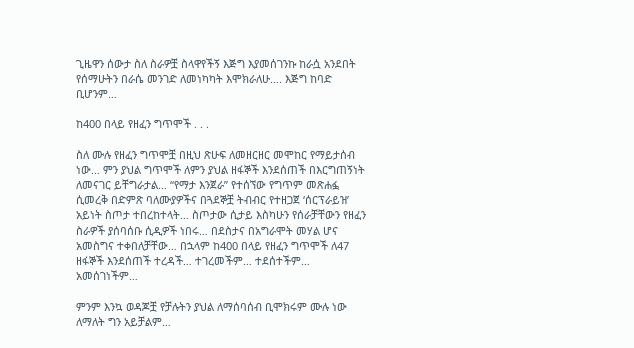ጊዜዋን ሰውታ ስለ ስራዎቿ ስላዋየችኝ እጅግ እያመሰገንኩ ከራሷ አንደበት የሰማሁትን በራሴ መንገድ ለመነካካት እሞክራለሁ…. እጅግ ከባድ ቢሆንም…

ከ400 በላይ የዘፈን ግጥሞች . . .

ስለ ሙሉ የዘፈን ግጥሞቿ በዚህ ጽሁፍ ለመዘርዘር መሞከር የማይታሰብ ነው… ምን ያህል ግጥሞች ለምን ያህል ዘፋኞች እንደሰጠች በእርግጠኝነት ለመናገር ይቸግራታል… “የማታ እንጀራ” የተሰኘው የግጥም መጽሐፏ ሲመረቅ በድምጽ ባለሙያዎችና በጓደኞቿ ትብብር የተዘጋጀ ‘ሰርፕራይዝ’ አይነት ስጦታ ተበረከተላት… ስጦታው ሲታይ እስካሁን የሰራቻቸውን የዘፈን ስራዎች ያሰባሰቡ ሲዲዎች ነበሩ… በደስታና በአግራሞት መሃል ሆና አመስግና ተቀበለቻቸው… በኋላም ከ400 በላይ የዘፈን ግጥሞች ለ47 ዘፋኞች እንደሰጠች ተረዳች… ተገረመችም… ተደሰተችም… አመሰገነችም…

ምንም እንኳ ወዳጆቿ የቻሉትን ያህል ለማሰባሰብ ቢሞክሩም ሙሉ ነው ለማለት ግን አይቻልም…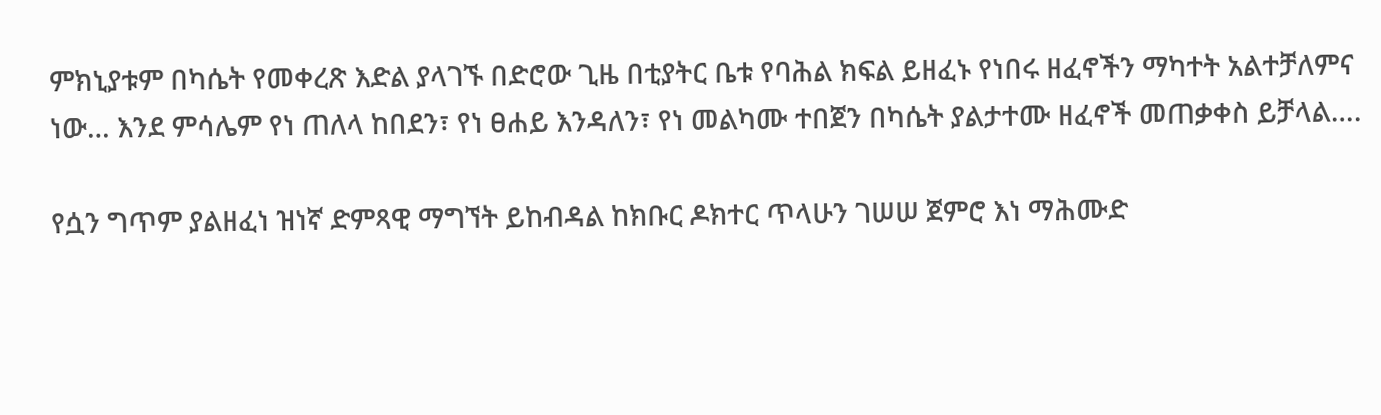ምክኒያቱም በካሴት የመቀረጽ እድል ያላገኙ በድሮው ጊዜ በቲያትር ቤቱ የባሕል ክፍል ይዘፈኑ የነበሩ ዘፈኖችን ማካተት አልተቻለምና ነው… እንደ ምሳሌም የነ ጠለላ ከበደን፣ የነ ፀሐይ እንዳለን፣ የነ መልካሙ ተበጀን በካሴት ያልታተሙ ዘፈኖች መጠቃቀስ ይቻላል….

የሷን ግጥም ያልዘፈነ ዝነኛ ድምጻዊ ማግኘት ይከብዳል ከክቡር ዶክተር ጥላሁን ገሠሠ ጀምሮ እነ ማሕሙድ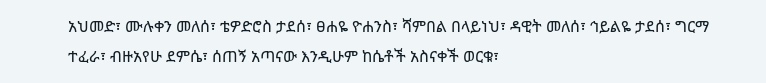አህመድ፣ ሙሉቀን መለሰ፣ ቴዎድሮስ ታደሰ፣ ፀሐዬ ዮሐንስ፣ ሻምበል በላይነህ፣ ዳዊት መለሰ፣ ኅይልዬ ታደሰ፣ ግርማ ተፈራ፣ ብዙአየሁ ደምሴ፣ ሰጠኝ አጣናው እንዲሁም ከሴቶች አስናቀች ወርቁ፣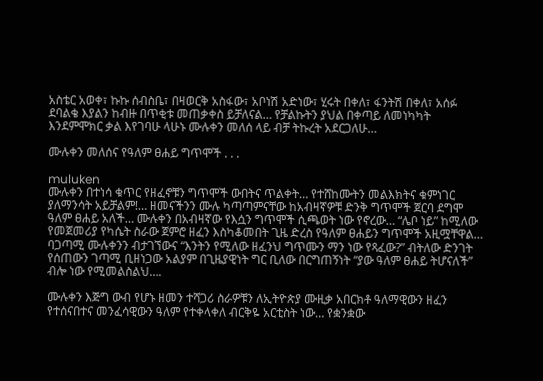አስቴር አወቀ፣ ኩኩ ሰብስቤ፣ በዛወርቅ አስፋው፣ አቦነሽ አድነው፣ ሂሩት በቀለ፣ ፋንትሽ በቀለ፣ አሰፉ ደባልቄ እያልን ከብዙ በጥቂቱ መጠቃቀስ ይቻለናል… የቻልኩትን ያህል በቀጣይ ለመነካካት እንደምሞክር ቃል እየገባሁ ላሁኑ ሙሉቀን መለሰ ላይ ብቻ ትኩረት አደርጋለሁ…

ሙሉቀን መለሰና የዓለም ፀሐይ ግጥሞች . . .

muluken
ሙሉቀን በተነሳ ቁጥር የዘፈኖቹን ግጥሞች ውበትና ጥልቀት… የተሸከሙትን መልእክትና ቁምነገር ያለማንሳት አይቻልም!… ዘመናችንን ሙሉ ካጣጣምናቸው ከአብዛኛዎቹ ድንቅ ግጥሞች ጀርባ ደግሞ ዓለም ፀሐይ አለች… ሙሉቀን በአብዛኛው የእሷን ግጥሞች ሲጫወት ነው የኖረው… “ሌቦ ነይ” ከሚለው የመጀመሪያ የካሴት ስራው ጀምሮ ዘፈን እስካቆመበት ጊዜ ድረስ የዓለም ፀሐይን ግጥሞች አዚሟቸዋል… ባጋጣሚ ሙሉቀንን ብታገኘውና “እንትን የሚለው ዘፈንህ ግጥሙን ማን ነው የጻፈው?” ብትለው ድንገት የሰጠውን ገጣሚ ቢዘነጋው አልያም በጊዜያዊነት ግር ቢለው በርግጠኝነት “ያው ዓለም ፀሐይ ትሆናለች” ብሎ ነው የሚመልስልህ….

ሙሉቀን እጅግ ውብ የሆኑ ዘመን ተሻጋሪ ስራዎቹን ለኢትዮጵያ ሙዚቃ አበርክቶ ዓለማዊውን ዘፈን የተሰናበተና መንፈሳዊውን ዓለም የተቀላቀለ ብርቅዬ አርቲስት ነው… የቋንቋው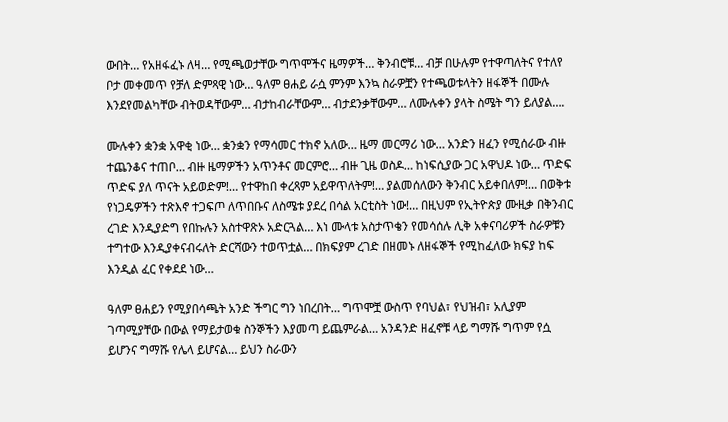ውበት… የአዘፋፈኑ ለዛ… የሚጫወታቸው ግጥሞችና ዜማዎች… ቅንብሮቹ… ብቻ በሁሉም የተዋጣለትና የተለየ ቦታ መቀመጥ የቻለ ድምጻዊ ነው… ዓለም ፀሐይ ራሷ ምንም እንኳ ስራዎቿን የተጫወቱላትን ዘፋኞች በሙሉ እንደየመልካቸው ብትወዳቸውም… ብታከብራቸውም… ብታደንቃቸውም… ለሙሉቀን ያላት ስሜት ግን ይለያል….

ሙሉቀን ቋንቋ አዋቂ ነው… ቋንቋን የማሳመር ተክኖ አለው… ዜማ መርማሪ ነው… አንድን ዘፈን የሚሰራው ብዙ ተጨንቆና ተጠቦ… ብዙ ዜማዎችን አጥንቶና መርምሮ… ብዙ ጊዜ ወስዶ… ከነፍሲያው ጋር አዋህዶ ነው… ጥድፍ ጥድፍ ያለ ጥናት አይወድም!… የተዋከበ ቀረጻም አይዋጥለትም!… ያልመሰለውን ቅንብር አይቀበለም!… በወቅቱ የነጋዴዎችን ተጽእኖ ተጋፍጦ ለጥበቡና ለስሜቱ ያደረ በሳል አርቲስት ነው!… በዚህም የኢትዮጵያ ሙዚቃ በቅንብር ረገድ እንዲያድግ የበኩሉን አስተዋጽኦ አድርጓል… እነ ሙላቱ አስታጥቄን የመሳሰሉ ሊቅ አቀናባሪዎች ስራዎቹን ተግተው እንዲያቀናብሩለት ድርሻውን ተወጥቷል… በክፍያም ረገድ በዘመኑ ለዘፋኞች የሚከፈለው ክፍያ ከፍ እንዲል ፈር የቀደደ ነው…

ዓለም ፀሐይን የሚያበሳጫት አንድ ችግር ግን ነበረበት… ግጥሞቿ ውስጥ የባህል፣ የህዝብ፣ አሊያም ገጣሚያቸው በውል የማይታወቁ ስንኞችን እያመጣ ይጨምራል… አንዳንድ ዘፈኖቹ ላይ ግማሹ ግጥም የሷ ይሆንና ግማሹ የሌላ ይሆናል… ይህን ስራውን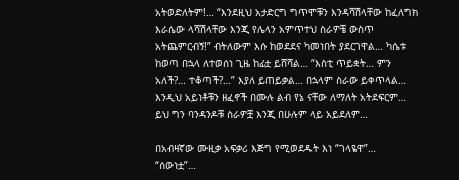አትወድለትም!… “እንደዚህ አታድርግ ግጥሞቹን እንዳሻሽላቸው ከፈለግክ እራሴው ላሻሽላቸው እንጂ የሌላን አምጥተህ ስራዎቼ ውስጥ አትጨምርብኝ!” ብትለውም እሱ ከወደደና ካመነበት ያደርገዋል… ካሴቱ ከወጣ በኋላ ለተወሰነ ጊዜ ከፊቷ ይሸሻል… “እስቲ ጥይቋት… ምን አለች?… ተቆጣች?…” እያለ ይጠይቃል… በኋላም ስራው ይቀጥላል… እንዲህ አይነቶቹን ዘፈኖች በሙሉ ልብ የኔ ናቸው ለማለት አትደፍርም… ይህ ግን ባንዳንዶቹ ስራዎቿ እንጂ በሁሉም ላይ አይደለም…

በአብዛኛው ሙዚቃ አፍቃሪ እጅግ የሚወደዱት እነ “ገላዬዋ”… “ሰውነቷ”…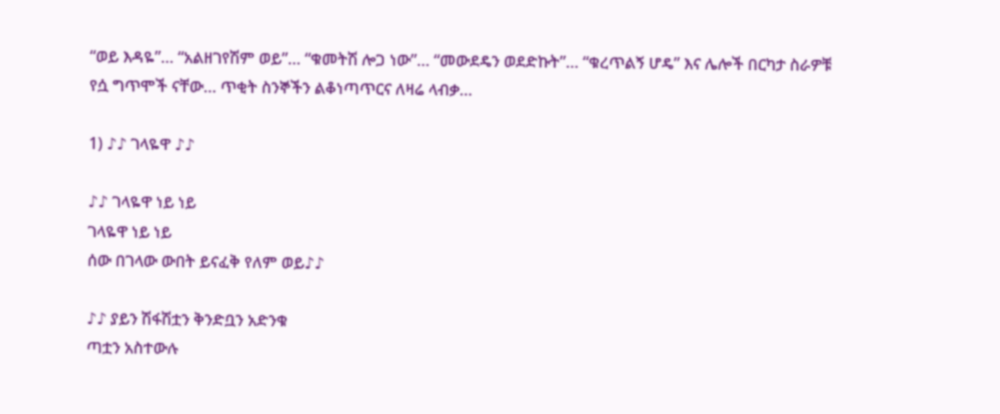“ወይ እዳዬ”… “አልዘገየሽም ወይ”… “ቁመትሽ ሎጋ ነው”… “መውደዴን ወደድኩት”… “ቁረጥልኝ ሆዴ” እና ሌሎች በርካታ ስራዎቹ የሷ ግጥሞች ናቸው… ጥቂት ስንኞችን ልቆነጣጥርና ለዛሬ ላብቃ…

1) ♪♪ ገላዬዋ ♪♪

♪♪ ገላዬዋ ነይ ነይ
ገላዬዋ ነይ ነይ
ሰው በገላው ውበት ይናፈቅ የለም ወይ♪♪

♪♪ ያይን ሽፋሽቷን ቅንድቧን አድንቁ
ጣቷን አስተውሉ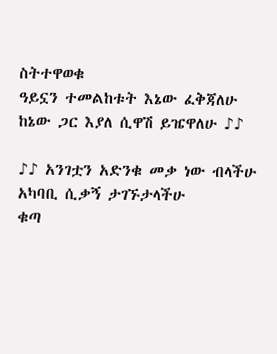ስትተዋወቁ
ዓይኗን ተመልከቱት እኔው ፈቅጃለሁ
ከኔው ጋር እያለ ሲዋሽ ይዤዋለሁ ♪♪

♪♪ አንገቷን አድንቁ መቃ ነው ብላችሁ
አካባቢ ሲቃኝ ታገኙታላችሁ
ቁጣ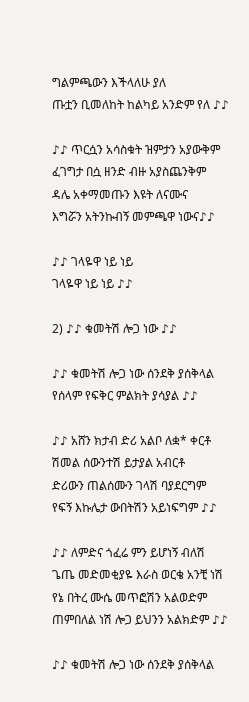ግልምጫውን እችላለሁ ያለ
ጡቷን ቢመለከት ከልካይ አንድም የለ ♪♪

♪♪ ጥርሷን አሳስቁት ዝምታን አያውቅም
ፈገግታ በሷ ዘንድ ብዙ አያስጨንቅም
ዳሌ አቀማመጡን እዩት ለናሙና
እግሯን አትንኩብኝ መምጫዋ ነውና♪♪

♪♪ ገላዬዋ ነይ ነይ
ገላዬዋ ነይ ነይ ♪♪

2) ♪♪ ቁመትሽ ሎጋ ነው ♪♪

♪♪ ቁመትሽ ሎጋ ነው ሰንደቅ ያሰቅላል
የሰላም የፍቅር ምልክት ያሳያል ♪♪

♪♪ አሸን ክታብ ድሪ አልቦ ለቋ* ቀርቶ
ሽመል ሰውንተሽ ይታያል አብርቶ
ድሪውን ጠልሰሙን ገላሽ ባያደርግም
የፍኝ እኩሌታ ውበትሽን አይነፍግም ♪♪

♪♪ ለምድና ጎፈሬ ምን ይሆነኝ ብለሽ
ጌጤ መድመቂያዬ እራስ ወርቄ አንቺ ነሽ
የኔ በትረ ሙሴ መጥፎሽን አልወድም
ጠምበለል ነሽ ሎጋ ይህንን አልክድም ♪♪

♪♪ ቁመትሽ ሎጋ ነው ሰንደቅ ያሰቅላል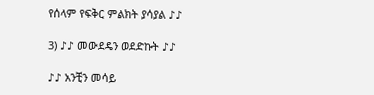የሰላም የፍቅር ምልክት ያሳያል ♪♪

3) ♪♪ መውደዴን ወደድኩት ♪♪

♪♪ አንቺን መሳይ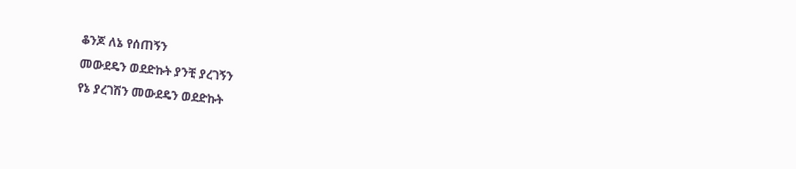ቆንጆ ለኔ የሰጠኝን
መውደዴን ወደድኩት ያንቺ ያረገኝን
የኔ ያረገሽን መውደዴን ወደድኩት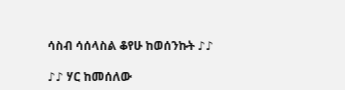ሳስብ ሳሰላስል ቆየሁ ከወሰንኩት ♪♪

♪♪ ሃር ከመሰለው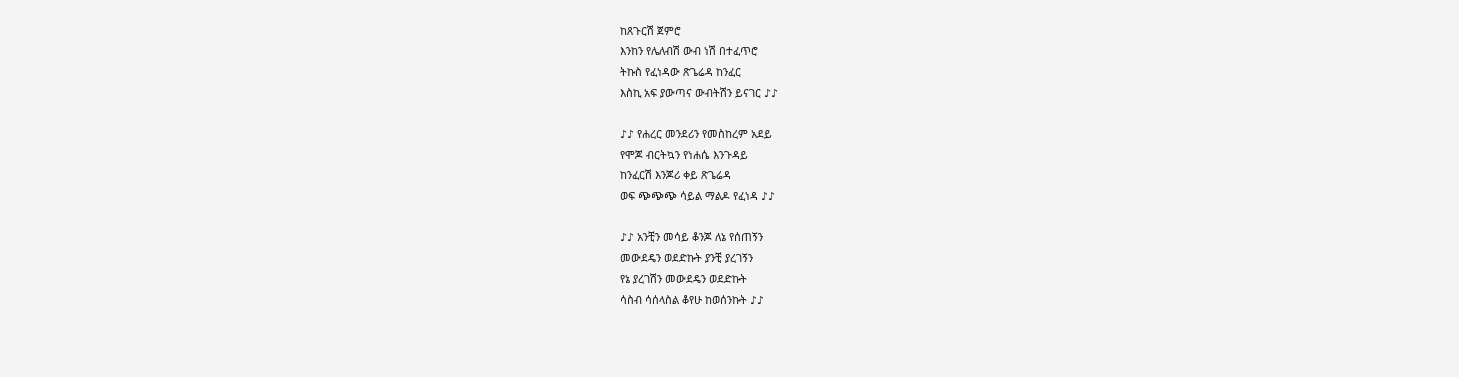ከጸጉርሽ ጀምሮ
እንከን የሌለብሽ ውብ ነሽ በተፈጥሮ
ትኩስ የፈነዳው ጽጌሬዳ ከንፈር
እስኪ አፍ ያውጣና ውብትሽን ይናገር ♪♪

♪♪ የሐረር መንደሪን የመስከረም አደይ
የሞጆ ብርትኳን የነሐሴ እንጉዳይ
ከንፈርሽ እንጆሪ ቀይ ጽጌሬዳ
ወፍ ጭጭጭ ሳይል ማልዶ የፈነዳ ♪♪

♪♪ አንቺን መሳይ ቆንጆ ለኔ የሰጠኝን
መውደዴን ወደድኩት ያንቺ ያረገኝን
የኔ ያረገሽን መውደዴን ወደድኩት
ሳስብ ሳሰላስል ቆየሁ ከወሰንኩት ♪♪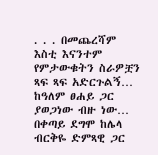. . . በመጨረሻም እስቲ እናንተም የምታውቁትን ስራዎቿን ጻፍ ጻፍ አድርጉልኝ… ከዓለም ፀሐይ ጋር ያወጋነው ብዙ ነው… በቀጣይ ደግሞ ከሌላ ብርቅዬ ድምጻዊ ጋር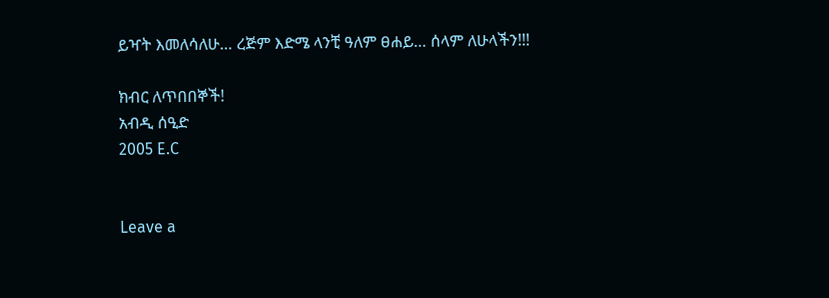ይዣት እመለሳለሁ… ረጅም እድሜ ላንቺ ዓለም ፀሐይ… ሰላም ለሁላችን!!!

ክብር ለጥበበኞች!
አብዲ ሰዒድ
2005 E.C


Leave a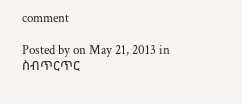comment

Posted by on May 21, 2013 in ስብጥርጥር